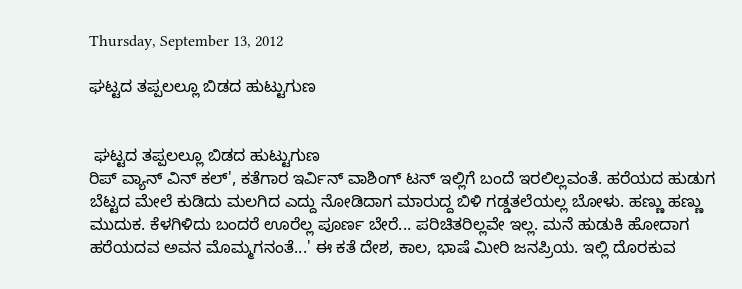Thursday, September 13, 2012

ಘಟ್ಟದ ತಪ್ಪಲಲ್ಲೂ ಬಿಡದ ಹುಟ್ಟುಗುಣ


 ಘಟ್ಟದ ತಪ್ಪಲಲ್ಲೂ ಬಿಡದ ಹುಟ್ಟುಗುಣ
ರಿಪ್ ವ್ಯಾನ್ ವಿನ್ ಕಲ್', ಕತೆಗಾರ ಇರ್ವಿನ್ ವಾಶಿಂಗ್ ಟನ್ ಇಲ್ಲಿಗೆ ಬಂದೆ ಇರಲಿಲ್ಲವಂತೆ. ಹರೆಯದ ಹುಡುಗ ಬೆಟ್ಟದ ಮೇಲೆ ಕುಡಿದು ಮಲಗಿದ ಎದ್ದು ನೋಡಿದಾಗ ಮಾರುದ್ದ ಬಿಳಿ ಗಡ್ಡತಲೆಯಲ್ಲ ಬೋಳು. ಹಣ್ಣು ಹಣ್ಣು ಮುದುಕ. ಕೆಳಗಿಳಿದು ಬಂದರೆ ಊರೆಲ್ಲ ಪೂರ್ಣ ಬೇರೆ... ಪರಿಚಿತರಿಲ್ಲವೇ ಇಲ್ಲ. ಮನೆ ಹುಡುಕಿ ಹೋದಾಗ ಹರೆಯದವ ಅವನ ಮೊಮ್ಮಗನಂತೆ...' ಈ ಕತೆ ದೇಶ, ಕಾಲ, ಭಾಷೆ ಮೀರಿ ಜನಪ್ರಿಯ. ಇಲ್ಲಿ ದೊರಕುವ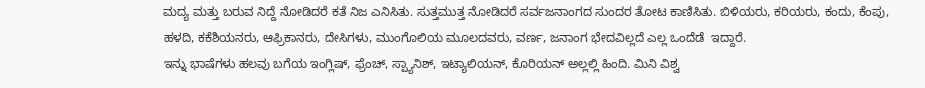ಮದ್ಯ ಮತ್ತು ಬರುವ ನಿದ್ದೆ ನೋಡಿದರೆ ಕತೆ ನಿಜ ಎನಿಸಿತು. ಸುತ್ತಮುತ್ತ ನೋಡಿದರೆ ಸರ್ವಜನಾಂಗದ ಸುಂದರ ತೋಟ ಕಾಣಿಸಿತು. ಬಿಳಿಯರು, ಕರಿಯರು, ಕಂದು, ಕೆಂಪು, ಹಳದಿ, ಕಕೆಶಿಯನರು, ಆಫ್ರಿಕಾನರು, ದೇಸಿಗಳು, ಮುಂಗೊಲಿಯ ಮೂಲದವರು, ವರ್ಣ, ಜನಾಂಗ ಭೇದವಿಲ್ಲದೆ ಎಲ್ಲ ಒಂದೆಡೆ  ಇದ್ದಾರೆ.
ಇನ್ನು ಭಾಷೆಗಳು ಹಲವು ಬಗೆಯ ಇಂಗ್ಲಿಷ್, ಫ್ರೆಂಚ್, ಸ್ಪ್ಯಾನಿಶ್, ಇಟ್ಯಾಲಿಯನ್, ಕೊರಿಯನ್ ಅಲ್ಲಲ್ಲಿ ಹಿಂದಿ. ಮಿನಿ ವಿಶ್ವ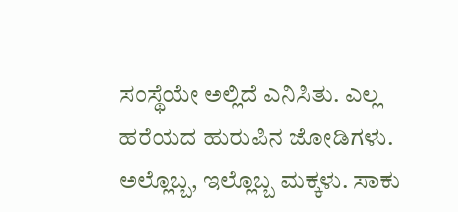ಸಂಸ್ಥೆಯೇ ಅಲ್ಲಿದೆ ಎನಿಸಿತು. ಎಲ್ಲ ಹರೆಯದ ಹುರುಪಿನ ಜೋಡಿಗಳು. ಅಲ್ಲೊಬ್ಬ, ಇಲ್ಲೊಬ್ಬ ಮಕ್ಕಳು. ಸಾಕು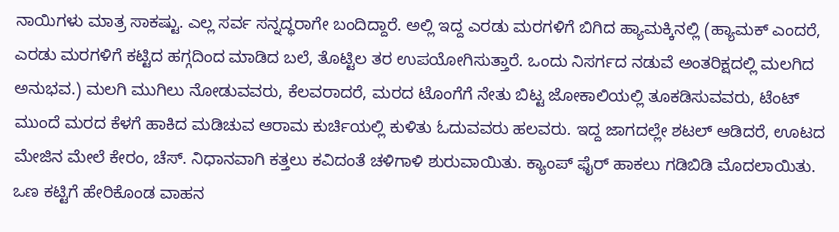ನಾಯಿಗಳು ಮಾತ್ರ ಸಾಕಷ್ಟು. ಎಲ್ಲ ಸರ್ವ ಸನ್ನದ್ಧರಾಗೇ ಬಂದಿದ್ದಾರೆ. ಅಲ್ಲಿ ಇದ್ದ ಎರಡು ಮರಗಳಿಗೆ ಬಿಗಿದ ಹ್ಯಾಮಕ್ಕಿನಲ್ಲಿ (ಹ್ಯಾಮಕ್ ಎಂದರೆ, ಎರಡು ಮರಗಳಿಗೆ ಕಟ್ಟಿದ ಹಗ್ಗದಿಂದ ಮಾಡಿದ ಬಲೆ, ತೊಟ್ಟಿಲ ತರ ಉಪಯೋಗಿಸುತ್ತಾರೆ. ಒಂದು ನಿಸರ್ಗದ ನಡುವೆ ಅಂತರಿಕ್ಷದಲ್ಲಿ ಮಲಗಿದ ಅನುಭವ.) ಮಲಗಿ ಮುಗಿಲು ನೋಡುವವರು, ಕೆಲವರಾದರೆ, ಮರದ ಟೊಂಗೆಗೆ ನೇತು ಬಿಟ್ಟ ಜೋಕಾಲಿಯಲ್ಲಿ ತೂಕಡಿಸುವವರು, ಟೆಂಟ್ ಮುಂದೆ ಮರದ ಕೆಳಗೆ ಹಾಕಿದ ಮಡಿಚುವ ಆರಾಮ ಕುರ್ಚಿಯಲ್ಲಿ ಕುಳಿತು ಓದುವವರು ಹಲವರು. ಇದ್ದ ಜಾಗದಲ್ಲೇ ಶಟಲ್ ಆಡಿದರೆ, ಊಟದ ಮೇಜಿನ ಮೇಲೆ ಕೇರಂ, ಚೆಸ್. ನಿಧಾನವಾಗಿ ಕತ್ತಲು ಕವಿದಂತೆ ಚಳಿಗಾಳಿ ಶುರುವಾಯಿತು. ಕ್ಯಾಂಪ್ ಫೈರ್ ಹಾಕಲು ಗಡಿಬಿಡಿ ಮೊದಲಾಯಿತು. ಒಣ ಕಟ್ಟಿಗೆ ಹೇರಿಕೊಂಡ ವಾಹನ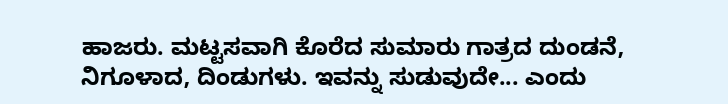ಹಾಜರು. ಮಟ್ಟಸವಾಗಿ ಕೊರೆದ ಸುಮಾರು ಗಾತ್ರದ ದುಂಡನೆ, ನಿಗೂಳಾದ, ದಿಂಡುಗಳು. ಇವನ್ನು ಸುಡುವುದೇ... ಎಂದು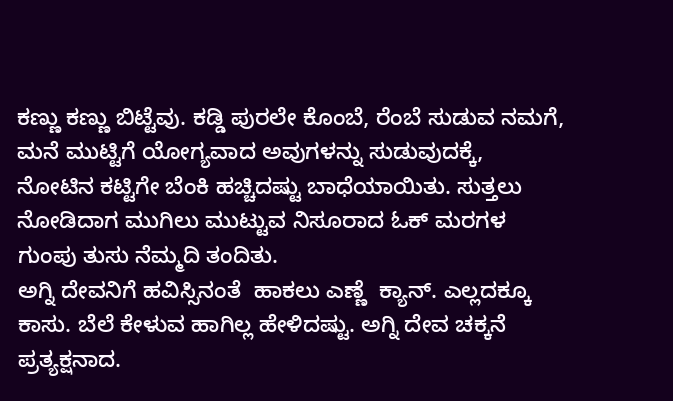ಕಣ್ಣು ಕಣ್ಣು ಬಿಟ್ಟೆವು. ಕಡ್ಡಿ ಪುರಲೇ ಕೊಂಬೆ, ರೆಂಬೆ ಸುಡುವ ನಮಗೆ, ಮನೆ ಮುಟ್ಟಿಗೆ ಯೋಗ್ಯವಾದ ಅವುಗಳನ್ನು ಸುಡುವುದಕ್ಕೆ, ನೋಟಿನ ಕಟ್ಟಿಗೇ ಬೆಂಕಿ ಹಚ್ಚಿದಷ್ಟು ಬಾಧೆಯಾಯಿತು. ಸುತ್ತಲು ನೋಡಿದಾಗ ಮುಗಿಲು ಮುಟ್ಟುವ ನಿಸೂರಾದ ಓಕ್ ಮರಗಳ ಗುಂಪು ತುಸು ನೆಮ್ಮದಿ ತಂದಿತು.
ಅಗ್ನಿ ದೇವನಿಗೆ ಹವಿಸ್ಸಿನಂತೆ  ಹಾಕಲು ಎಣ್ಣೆ  ಕ್ಯಾನ್. ಎಲ್ಲದಕ್ಕೂ ಕಾಸು. ಬೆಲೆ ಕೇಳುವ ಹಾಗಿಲ್ಲ ಹೇಳಿದಷ್ಟು. ಅಗ್ನಿ ದೇವ ಚಕ್ಕನೆ ಪ್ರತ್ಯಕ್ಷನಾದ.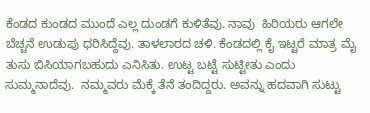ಕೆಂಡದ ಕುಂಡದ ಮುಂದೆ ಎಲ್ಲ ದುಂಡಗೆ ಕುಳಿತೆವು. ನಾವು  ಹಿರಿಯರು ಆಗಲೇ ಬೆಚ್ಚನೆ ಉಡುಪು ಧರಿಸಿದ್ದೆವು. ತಾಳಲಾರದ ಚಳಿ. ಕೆಂಡದಲ್ಲಿ ಕೈ ಇಟ್ಟರೆ ಮಾತ್ರ ಮೈ ತುಸು ಬಿಸಿಯಾಗಬಹುದು ಎನಿಸಿತು. ಉಟ್ಟ ಬಟ್ಟೆ ಸುಟ್ಟೀತು ಎಂದು  ಸುಮ್ಮನಾದೆವು.  ನಮ್ಮವರು ಮೆಕ್ಕೆ ತೆನೆ ತಂದಿದ್ದರು. ಅವನ್ನು ಹದವಾಗಿ ಸುಟ್ಟು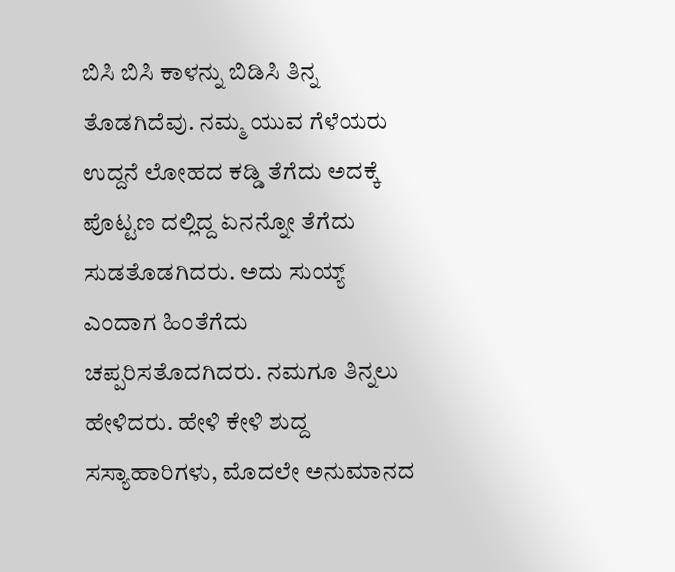ಬಿಸಿ ಬಿಸಿ ಕಾಳನ್ನು ಬಿಡಿಸಿ ತಿನ್ನ ತೊಡಗಿದೆವು. ನಮ್ಮ ಯುವ ಗೆಳೆಯರು ಉದ್ದನೆ ಲೋಹದ ಕಡ್ಡಿ ತೆಗೆದು ಅದಕ್ಕೆ ಪೊಟ್ಟಣ ದಲ್ಲಿದ್ದ ಏನನ್ನೋ ತೆಗೆದು ಸುಡತೊಡಗಿದರು. ಅದು ಸುಯ್ಯ್ ಎಂದಾಗ ಹಿಂತೆಗೆದು ಚಪ್ಪರಿಸತೊದಗಿದರು. ನಮಗೂ ತಿನ್ನಲು ಹೇಳಿದರು. ಹೇಳಿ ಕೇಳಿ ಶುದ್ದ ಸಸ್ಯಾಹಾರಿಗಳು, ಮೊದಲೇ ಅನುಮಾನದ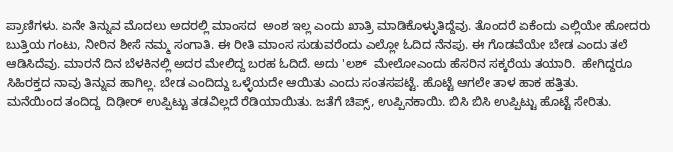ಪ್ರಾಣಿಗಳು. ಏನೇ ತಿನ್ನುವ ಮೊದಲು ಅದರಲ್ಲಿ ಮಾಂಸದ  ಅಂಶ ಇಲ್ಲ ಎಂದು ಖಾತ್ರಿ ಮಾಡಿಕೊಳ್ಳುತಿದ್ದೆವು. ತೊಂದರೆ ಏಕೆಂದು ಎಲ್ಲಿಯೇ ಹೋದರು ಬುತ್ತಿಯ ಗಂಟು, ನೀರಿನ ಶೀಸೆ ನಮ್ಮ ಸಂಗಾತಿ. ಈ ರೀತಿ ಮಾಂಸ ಸುಡುವರೆಂದು ಎಲ್ಲೋ ಓದಿದ ನೆನಪು. ಈ ಗೊಡವೆಯೇ ಬೇಡ ಎಂದು ತಲೆ ಆಡಿಸಿದೆವು. ಮಾರನೆ ದಿನ ಬೆಳಕಿನಲ್ಲಿ ಅದರ ಮೇಲಿದ್ದ ಬರಹ ಓದಿದೆ. ಅದು 'ಲಶ್  ಮೇಲೋಎಂದು ಹೆಸರಿನ ಸಕ್ಕರೆಯ ತಯಾರಿ.  ಹೇಗಿದ್ದರೂ ಸಿಹಿರಕ್ತದ ನಾವು ತಿನ್ನುವ ಹಾಗಿಲ್ಲ. ಬೇಡ ಎಂದಿದ್ದು ಒಳ್ಳೆಯದೇ ಆಯಿತು ಎಂದು ಸಂತಸಪಟ್ಟೆ. ಹೊಟ್ಟೆ ಆಗಲೇ ತಾಳ ಹಾಕ ಹತ್ತಿತು.
ಮನೆಯಿಂದ ತಂದಿದ್ದ  ದಿಢೀರ್ ಉಪ್ಪಿಟ್ಟು ತಡವಿಲ್ಲದೆ ರೆಡಿಯಾಯಿತು. ಜತೆಗೆ ಚಿಪ್ಸ್, ಉಪ್ಪಿನಕಾಯಿ. ಬಿಸಿ ಬಿಸಿ ಉಪ್ಪಿಟ್ಟು ಹೊಟ್ಟೆ ಸೇರಿತು.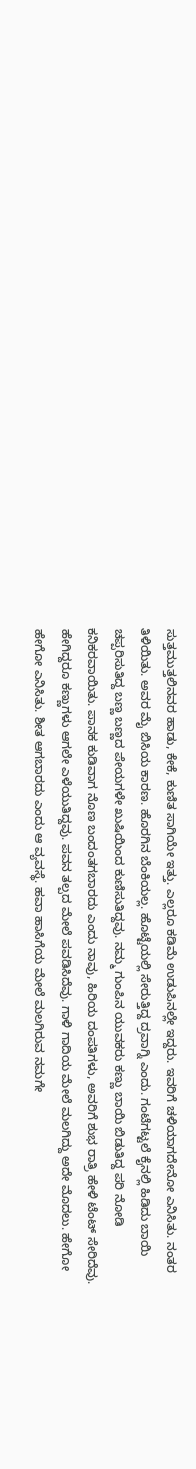ಸುತ್ತಮುತ್ತಲಿನವರ ಹಾಡು, ಕೇಕೆ, ಕುಣಿತ ಸಾಗಿಯೇ ಇತ್ತು. ಎಲ್ಲರೂ ಕಡಿಮೆ ಉಡುಪಿನಲ್ಲೇ ಇದ್ದರು. ಇವರಿಗೆ ಚಳಿಯಾಗದೇನೋ ಎನಿಸಿತು. ನಂತರ ತಿಳಿಯಿತು. ಅವರ ಮೈ ಬಿಸಿಯ ಕಾರಣ. ಹೊರಗಿನ ಬೆಂಕಿಯಲ್ಲ. ಹೊಟ್ಟೆಯಲ್ಲಿ ಸೇರುತ್ತಿದ್ದ ದ್ರವಾಗ್ನಿ ಎಂದು. ಗಂಟೆಗಟ್ಟಲೆ ಕೈನಲ್ಲಿ ಹಿಡಿದು ಬಾಯಿ ಚಪ್ಪರಿಸುತಿದ್ದ ಬಣ್ಣ ಬಣ್ಣದ ಪೇಯಗಳೇ ಖುಷಿಯಿಂದ ಕುಣಿಸುತಿದ್ದವು. ನಮ್ಮ ಗುಂಪಿನ ಯುವಕರು ಕಣ್ಣು ಬಾಯಿ ಬಿಡುತಿದ್ದ ಪರಿ ನೋಡಿ ಕನಿಕರವಾಯಿತು. ಪಾನಕ ಕುಡಿವಾಗ ನೊಣ ಬಂದಂತಗಬಾರದು ಎಂದು ನಾವು, ಹಿರಿಯ ದಂಪತಿಗಳು, ಅವರಿಗೆ ಶುಭ ರಾತ್ರಿ ಹೇಳಿ ಟೆಂಟ್ ಸೇರಿದೆವು. ಹೇಗಿದ್ದರೂ ಕಣ್ಣುಗಳು ಆಗಲೇ ಎಳೆಯುತಿದ್ದವು. ಪವನ ತಲ್ಪದ ಮೇಲೆ ಪವಡಿಸಿದೆವು. ಗಾಳಿ ಗಾದಿಯ ಮೇಲೆ ಮಲಗಿದ್ದು ಅದೇ ಮೊದಲು. ಹೇಗೋ ಹೇಗೋ ಎನಿಸಿತು. ಶೀತ ಆಗಬಾರದು ಎಂದು ಆ ವ್ಯವಸ್ಥೆ. ಹವಾ ಹಾಸಿಗೆಯ ಮೇಲೆ ಮಲಗಿರುವ ನಮಗೇ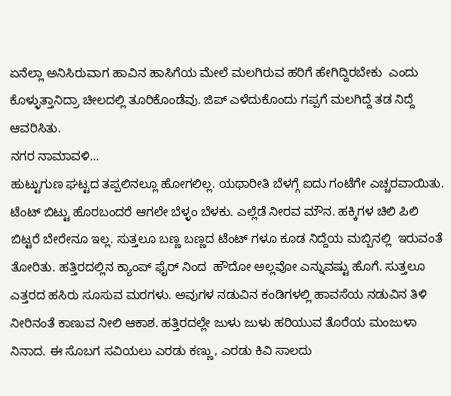ಏನೆಲ್ಲಾ ಅನಿಸಿರುವಾಗ ಹಾವಿನ ಹಾಸಿಗೆಯ ಮೇಲೆ ಮಲಗಿರುವ ಹರಿಗೆ ಹೇಗಿದ್ದಿರಬೇಕು  ಎಂದು ಕೊಳ್ಳುತ್ತಾನಿದ್ರಾ ಚೀಲದಲ್ಲಿ ತೂರಿಕೊಂಡೆವು. ಜಿಪ್ ಎಳೆದುಕೊಂದು ಗಪ್ಪಗೆ ಮಲಗಿದ್ದೆ ತಡ ನಿದ್ದೆ ಆವರಿಸಿತು.
ನಗರ ನಾಮಾವಳಿ...
ಹುಟ್ಟುಗುಣ ಘಟ್ಟದ ತಪ್ಪಲಿನಲ್ಲೂ ಹೋಗಲಿಲ್ಲ. ಯಥಾರೀತಿ ಬೆಳಗ್ಗೆ ಐದು ಗಂಟೆಗೇ ಎಚ್ಚರವಾಯಿತು. ಟೆಂಟ್ ಬಿಟ್ಟು ಹೊರಬಂದರೆ ಆಗಲೇ ಬೆಳ್ಳಂ ಬೆಳಕು. ಎಲ್ಲೆಡೆ ನೀರವ ಮೌನ. ಹಕ್ಕಿಗಳ ಚಿಲಿ ಪಿಲಿ ಬಿಟ್ಟರೆ ಬೇರೇನೂ ಇಲ್ಲ. ಸುತ್ತಲೂ ಬಣ್ಣ ಬಣ್ಣದ ಟೆಂಟ್ ಗಳೂ ಕೂಡ ನಿದ್ದೆಯ ಮಬ್ಬಿನಲ್ಲಿ  ಇರುವಂತೆ ತೋರಿತು. ಹತ್ತಿರದಲ್ಲಿನ ಕ್ಯಾಂಪ್ ಫೈರ್ ನಿಂದ  ಹೌದೋ ಅಲ್ಲವೋ ಎನ್ನುವಷ್ಟು ಹೊಗೆ. ಸುತ್ತಲೂ ಎತ್ತರದ ಹಸಿರು ಸೂಸುವ ಮರಗಳು. ಅವುಗಳ ನಡುವಿನ ಕಂಡಿಗಳಲ್ಲಿ ಹಾವಸೆಯ ನಡುವಿನ ತಿಳಿ ನೀರಿನಂತೆ ಕಾಣುವ ನೀಲಿ ಆಕಾಶ. ಹತ್ತಿರದಲ್ಲೇ ಜುಳು ಜುಳು ಹರಿಯುವ ತೊರೆಯ ಮಂಜುಳಾ ನಿನಾದ. ಈ ಸೊಬಗ ಸವಿಯಲು ಎರಡು ಕಣ್ಣು, ಎರಡು ಕಿವಿ ಸಾಲದು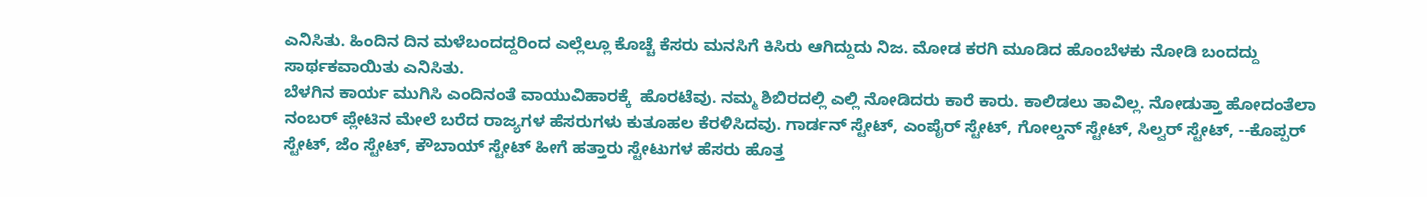ಎನಿಸಿತು. ಹಿಂದಿನ ದಿನ ಮಳೆಬಂದದ್ದರಿಂದ ಎಲ್ಲೆಲ್ಲೂ ಕೊಚ್ಚೆ ಕೆಸರು ಮನಸಿಗೆ ಕಿಸಿರು ಆಗಿದ್ದುದು ನಿಜ. ಮೋಡ ಕರಗಿ ಮೂಡಿದ ಹೊಂಬೆಳಕು ನೋಡಿ ಬಂದದ್ದು   ಸಾರ್ಥಕವಾಯಿತು ಎನಿಸಿತು.
ಬೆಳಗಿನ ಕಾರ್ಯ ಮುಗಿಸಿ ಎಂದಿನಂತೆ ವಾಯುವಿಹಾರಕ್ಕೆ  ಹೊರಟೆವು. ನಮ್ಮ ಶಿಬಿರದಲ್ಲಿ ಎಲ್ಲಿ ನೋಡಿದರು ಕಾರೆ ಕಾರು. ಕಾಲಿಡಲು ತಾವಿಲ್ಲ. ನೋಡುತ್ತಾ ಹೋದಂತೆಲಾ ನಂಬರ್ ಪ್ಲೇಟಿನ ಮೇಲೆ ಬರೆದ ರಾಜ್ಯಗಳ ಹೆಸರುಗಳು ಕುತೂಹಲ ಕೆರಳಿಸಿದವು. ಗಾರ್ಡನ್ ಸ್ಟೇಟ್, ಎಂಪೈರ್ ಸ್ಟೇಟ್, ಗೋಲ್ಡನ್ ಸ್ಟೇಟ್, ಸಿಲ್ವರ್ ಸ್ಟೇಟ್, --ಕೊಪ್ಪರ್ ಸ್ಟೇಟ್, ಜೆಂ ಸ್ಟೇಟ್, ಕೌಬಾಯ್ ಸ್ಟೇಟ್ ಹೀಗೆ ಹತ್ತಾರು ಸ್ಟೇಟುಗಳ ಹೆಸರು ಹೊತ್ತ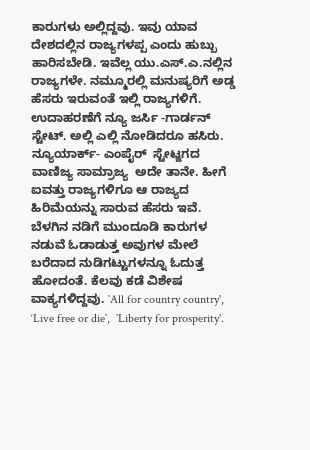ಕಾರುಗಳು ಅಲ್ಲಿದ್ದವು. ಇವು ಯಾವ ದೇಶದಲ್ಲಿನ ರಾಜ್ಯಗಳಪ್ಪ ಎಂದು ಹುಬ್ಬು ಹಾರಿಸಬೇಡಿ. ಇವೆಲ್ಲ ಯು.ಎಸ್.ಎ.ನಲ್ಲಿನ ರಾಜ್ಯಗಳೇ. ನಮ್ಮೂರಲ್ಲಿ ಮನುಷ್ಯರಿಗೆ ಅಡ್ಡ ಹೆಸರು ಇರುವಂತೆ ಇಲ್ಲಿ ರಾಜ್ಯಗಳಿಗೆ. ಉದಾಹರಣೆಗೆ ನ್ಯೂ ಜರ್ಸಿ -ಗಾರ್ಡನ್ ಸ್ಟೇಟ್. ಅಲ್ಲಿ ಎಲ್ಲಿ ನೋಡಿದರೂ ಹಸಿರು. ನ್ಯೂಯಾರ್ಕ್- ಎಂಪೈರ್  ಸ್ಟೇಟ್ಜಗದ ವಾಣಿಜ್ಯ ಸಾಮ್ರಾಜ್ಯ  ಅದೇ ತಾನೇ. ಹೀಗೆ ಐವತ್ತು ರಾಜ್ಯಗಳಿಗೂ ಆ ರಾಜ್ಯದ ಹಿರಿಮೆಯನ್ನು ಸಾರುವ ಹೆಸರು ಇವೆ. ಬೆಳಗಿನ ನಡಿಗೆ ಮುಂದೂಡಿ ಕಾರುಗಳ ನಡುವೆ ಓಡಾಡುತ್ತ ಅವುಗಳ ಮೇಲೆ ಬರೆದಾದ ನುಡಿಗಟ್ಟುಗಳನ್ನೂ ಓದುತ್ತ ಹೋದಂತೆ. ಕೆಲವು ಕಡೆ ವಿಶೇಷ ವಾಕ್ಯಗಳಿದ್ದವು. `All for country country', ‘Live free or die`,  `Liberty for prosperity'.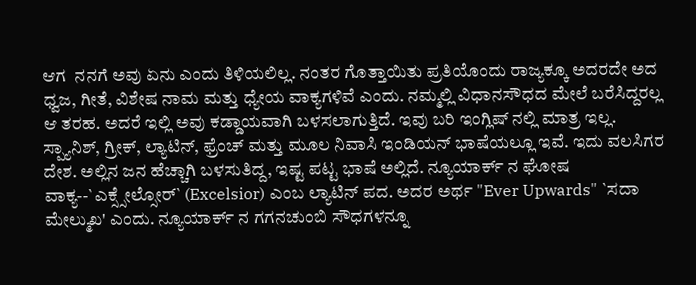ಆಗ  ನನಗೆ ಅವು ಏನು ಎಂದು ತಿಳಿಯಲಿಲ್ಲ. ನಂತರ ಗೊತ್ತಾಯಿತು ಪ್ರತಿಯೊಂದು ರಾಜ್ಯಕ್ಕೂ ಅದರದೇ ಅದ ಧ್ವಜ, ಗೀತೆ, ವಿಶೇಷ ನಾಮ ಮತ್ತು ಧ್ಯೇಯ ವಾಕ್ಯಗಳಿವೆ ಎಂದು. ನಮ್ಮಲ್ಲಿ ವಿಧಾನಸೌಧದ ಮೇಲೆ ಬರೆಸಿದ್ದರಲ್ಲ ಆ ತರಹ. ಅದರೆ ಇಲ್ಲಿ ಅವು ಕಡ್ಡಾಯವಾಗಿ ಬಳಸಲಾಗುತ್ತಿದೆ. ಇವು ಬರಿ ಇಂಗ್ಲಿಷ್ ನಲ್ಲಿ ಮಾತ್ರ ಇಲ್ಲ. ಸ್ಪ್ಯಾನಿಶ್, ಗ್ರೀಕ್, ಲ್ಯಾಟಿನ್, ಫ್ರೆಂಚ್ ಮತ್ತು ಮೂಲ ನಿವಾಸಿ ಇಂಡಿಯನ್ ಭಾಷೆಯಲ್ಲೂ ಇವೆ. ಇದು ವಲಸಿಗರ ದೇಶ. ಅಲ್ಲಿನ ಜನ ಹೆಚ್ಚಾಗಿ ಬಳಸುತಿದ್ದ, ಇಷ್ಟ ಪಟ್ಟ ಭಾಷೆ ಅಲ್ಲಿದೆ. ನ್ಯೂಯಾರ್ಕ್ ನ ಘೋಷ ವಾಕ್ಯ--`ಎಕ್ಸ್ಸೇಲ್ಸೋರ್` (Excelsior) ಎಂಬ ಲ್ಯಾಟಿನ್ ಪದ. ಅದರ ಅರ್ಥ "Ever Upwards" `ಸದಾ ಮೇಲ್ಮುಖ' ಎಂದು. ನ್ಯೂಯಾರ್ಕ್ ನ ಗಗನಚುಂಬಿ ಸೌಧಗಳನ್ನೂ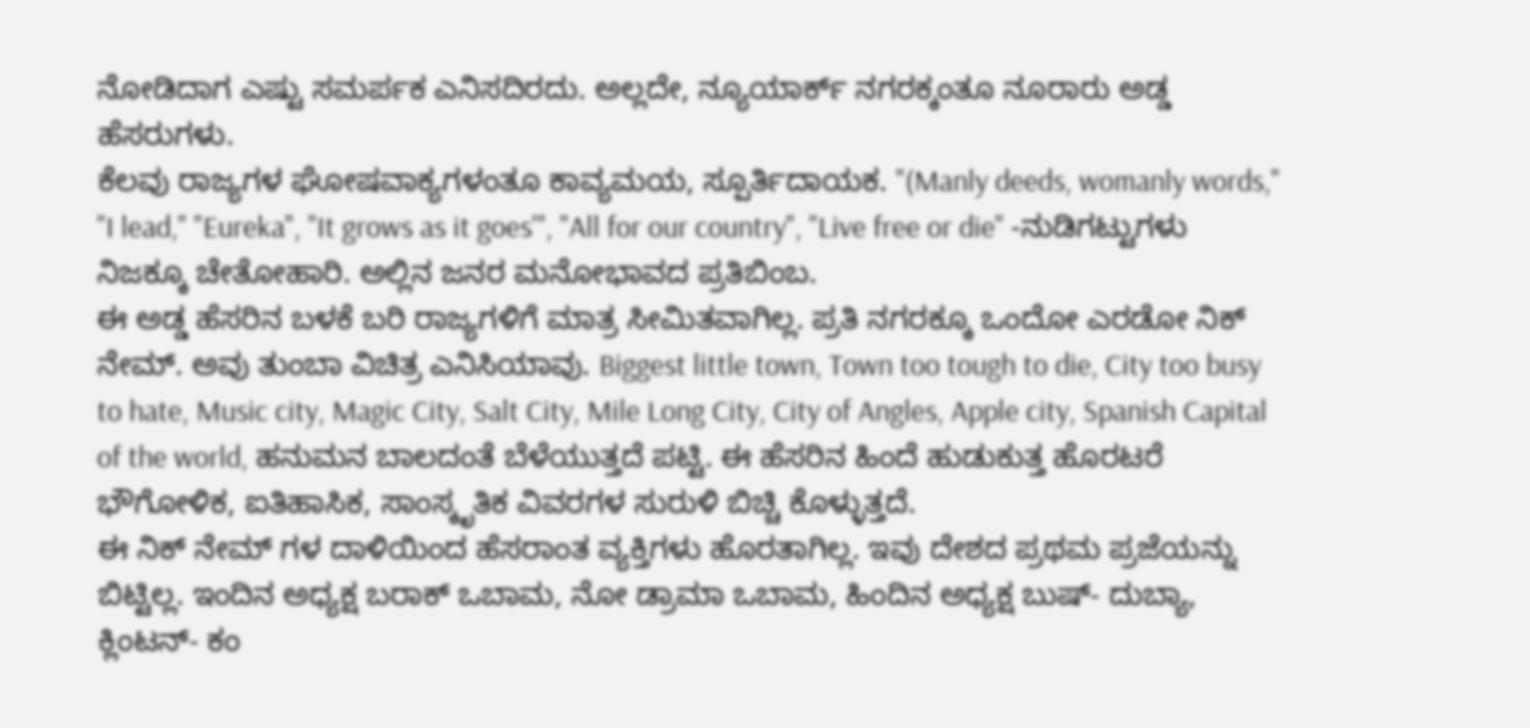ನೋಡಿದಾಗ ಎಷ್ಟು ಸಮರ್ಪಕ ಎನಿಸದಿರದು. ಅಲ್ಲದೇ, ನ್ಯೂಯಾರ್ಕ್ ನಗರಕ್ಕಂತೂ ನೂರಾರು ಅಡ್ಡ ಹೆಸರುಗಳು.
ಕೆಲವು ರಾಜ್ಯಗಳ ಘೋಷವಾಕ್ಯಗಳಂತೂ ಕಾವ್ಯಮಯ, ಸ್ಪೂರ್ತಿದಾಯಕ. "(Manly deeds, womanly words," "I lead," "Eureka", "It grows as it goes'", "All for our country", "Live free or die" -ನುಡಿಗಟ್ಟುಗಳು ನಿಜಕ್ಕೂ ಚೇತೋಹಾರಿ. ಅಲ್ಲಿನ ಜನರ ಮನೋಭಾವದ ಪ್ರತಿಬಿಂಬ.
ಈ ಅಡ್ಡ ಹೆಸರಿನ ಬಳಕೆ ಬರಿ ರಾಜ್ಯಗಳಿಗೆ ಮಾತ್ರ ಸೀಮಿತವಾಗಿಲ್ಲ. ಪ್ರತಿ ನಗರಕ್ಕೂ ಒಂದೋ ಎರಡೋ ನಿಕ್ ನೇಮ್. ಅವು ತುಂಬಾ ವಿಚಿತ್ರ ಎನಿಸಿಯಾವು. Biggest little town, Town too tough to die, City too busy to hate, Music city, Magic City, Salt City, Mile Long City, City of Angles, Apple city, Spanish Capital of the world, ಹನುಮನ ಬಾಲದಂತೆ ಬೆಳೆಯುತ್ತದೆ ಪಟ್ಟಿ. ಈ ಹೆಸರಿನ ಹಿಂದೆ ಹುಡುಕುತ್ತ ಹೊರಟರೆ ಭೌಗೋಳಿಕ, ಐತಿಹಾಸಿಕ, ಸಾಂಸ್ಕೃತಿಕ ವಿವರಗಳ ಸುರುಳಿ ಬಿಚ್ಚಿ ಕೊಳ್ಳುತ್ತದೆ.
ಈ ನಿಕ್ ನೇಮ್ ಗಳ ದಾಳಿಯಿಂದ ಹೆಸರಾಂತ ವ್ಯಕ್ತಿಗಳು ಹೊರತಾಗಿಲ್ಲ. ಇವು ದೇಶದ ಪ್ರಥಮ ಪ್ರಜೆಯನ್ನು ಬಿಟ್ಟಿಲ್ಲ. ಇಂದಿನ ಅಧ್ಯಕ್ಷ ಬರಾಕ್ ಒಬಾಮ, ನೋ ಡ್ರಾಮಾ ಒಬಾಮ, ಹಿಂದಿನ ಅಧ್ಯಕ್ಷ ಬುಷ್- ದುಬ್ಯಾ, ಕ್ಲಿಂಟನ್- ಕಂ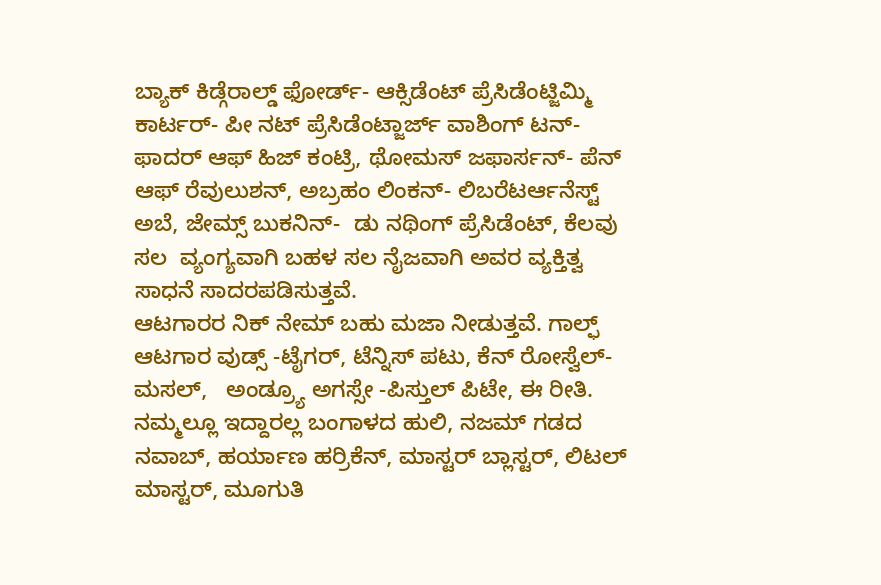ಬ್ಯಾಕ್ ಕಿಡ್ಗೆರಾಲ್ಡ್ ಫೋರ್ಡ್- ಆಕ್ಸಿಡೆಂಟ್ ಪ್ರೆಸಿಡೆಂಟ್ಜಿಮ್ಮಿ ಕಾರ್ಟರ್- ಪೀ ನಟ್ ಪ್ರೆಸಿಡೆಂಟ್ಜಾರ್ಜ್ ವಾಶಿಂಗ್ ಟನ್- ಫಾದರ್ ಆಫ್ ಹಿಜ್ ಕಂಟ್ರಿ, ಥೋಮಸ್ ಜಫಾರ್ಸನ್- ಪೆನ್ ಆಫ್ ರೆವುಲುಶನ್, ಅಬ್ರಹಂ ಲಿಂಕನ್- ಲಿಬರೆಟರ್ಆನೆಸ್ಟ್ ಅಬೆ, ಜೇಮ್ಸ್ ಬುಕನಿನ್-  ಡು ನಥಿಂಗ್ ಪ್ರೆಸಿಡೆಂಟ್, ಕೆಲವು ಸಲ  ವ್ಯಂಗ್ಯವಾಗಿ ಬಹಳ ಸಲ ನೈಜವಾಗಿ ಅವರ ವ್ಯಕ್ತಿತ್ವ ಸಾಧನೆ ಸಾದರಪಡಿಸುತ್ತವೆ.
ಆಟಗಾರರ ನಿಕ್ ನೇಮ್ ಬಹು ಮಜಾ ನೀಡುತ್ತವೆ. ಗಾಲ್ಫ್ ಆಟಗಾರ ವುಡ್ಸ್ -ಟೈಗರ್, ಟೆನ್ನಿಸ್ ಪಟು, ಕೆನ್ ರೋಸ್ವೆಲ್- ಮಸಲ್,   ಅಂಡ್ರ್ಯೂ ಅಗಸ್ಸೇ -ಪಿಸ್ತುಲ್ ಪಿಟೇ, ಈ ರೀತಿ. ನಮ್ಮಲ್ಲೂ ಇದ್ದಾರಲ್ಲ ಬಂಗಾಳದ ಹುಲಿ, ನಜಮ್ ಗಡದ ನವಾಬ್, ಹರ್ಯಾಣ ಹರ್ರಿಕೆನ್, ಮಾಸ್ಟರ್ ಬ್ಲಾಸ್ಟರ್, ಲಿಟಲ್ ಮಾಸ್ಟರ್, ಮೂಗುತಿ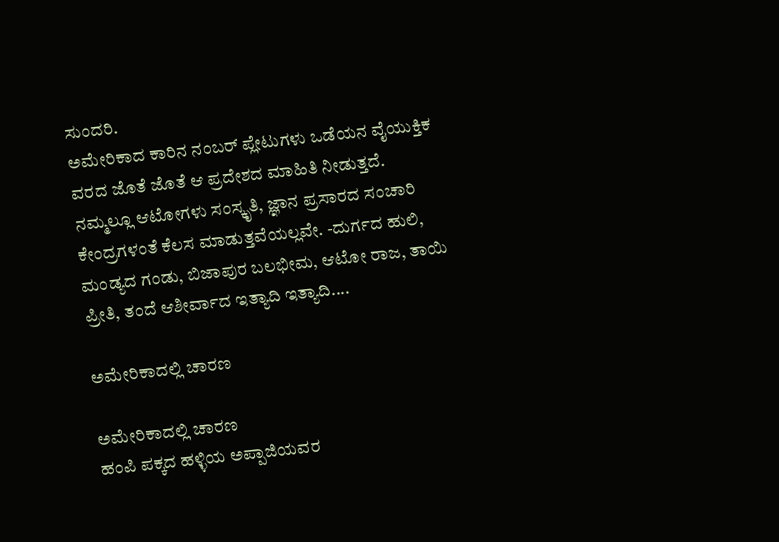ಸುಂದರಿ.
ಅಮೇರಿಕಾದ ಕಾರಿನ ನಂಬರ್ ಪ್ಲೇಟುಗಳು ಒಡೆಯನ ವೈಯುಕ್ತಿಕ  ವರದ ಜೊತೆ ಜೊತೆ ಆ ಪ್ರದೇಶದ ಮಾಹಿತಿ ನೀಡುತ್ತದೆ. ನಮ್ಮಲ್ಲೂ ಆಟೋಗಳು ಸಂಸ್ಕೃತಿ, ಜ್ಞಾನ ಪ್ರಸಾರದ ಸಂಚಾರಿ ಕೇಂದ್ರಗಳಂತೆ ಕೆಲಸ ಮಾಡುತ್ತವೆಯಲ್ಲವೇ. -ದುರ್ಗದ ಹುಲಿ, ಮಂಡ್ಯದ ಗಂಡು, ಬಿಜಾಪುರ ಬಲಭೀಮ, ಆಟೋ ರಾಜ, ತಾಯಿ ಪ್ರೀತಿ, ತಂದೆ ಆಶೀರ್ವಾದ ಇತ್ಯಾದಿ ಇತ್ಯಾದಿ....

ಅಮೇರಿಕಾದಲ್ಲಿ ಚಾರಣ

ಅಮೇರಿಕಾದಲ್ಲಿ ಚಾರಣ
ಹಂಪಿ ಪಕ್ಕದ ಹಳ್ಳಿಯ ಅಪ್ಪಾಜಿಯವರ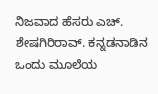ನಿಜವಾದ ಹೆಸರು ಎಚ್. ಶೇಷಗಿರಿರಾವ್. ಕನ್ನಡನಾಡಿನ ಒಂದು ಮೂಲೆಯ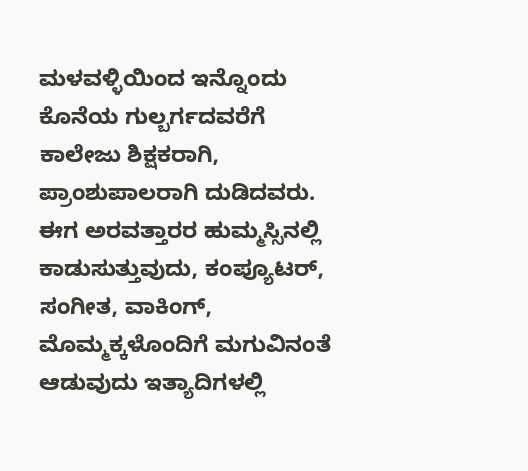ಮಳವಳ್ಳಿಯಿಂದ ಇನ್ನೊಂದು ಕೊನೆಯ ಗುಲ್ಬರ್ಗದವರೆಗೆ ಕಾಲೇಜು ಶಿಕ್ಷಕರಾಗಿ, ಪ್ರಾಂಶುಪಾಲರಾಗಿ ದುಡಿದವರು. ಈಗ ಅರವತ್ತಾರರ ಹುಮ್ಮಸ್ಸಿನಲ್ಲಿ ಕಾಡುಸುತ್ತುವುದು, ಕಂಪ್ಯೂಟರ್, ಸಂಗೀತ, ವಾಕಿಂಗ್, ಮೊಮ್ಮಕ್ಕಳೊಂದಿಗೆ ಮಗುವಿನಂತೆ ಆಡುವುದು ಇತ್ಯಾದಿಗಳಲ್ಲಿ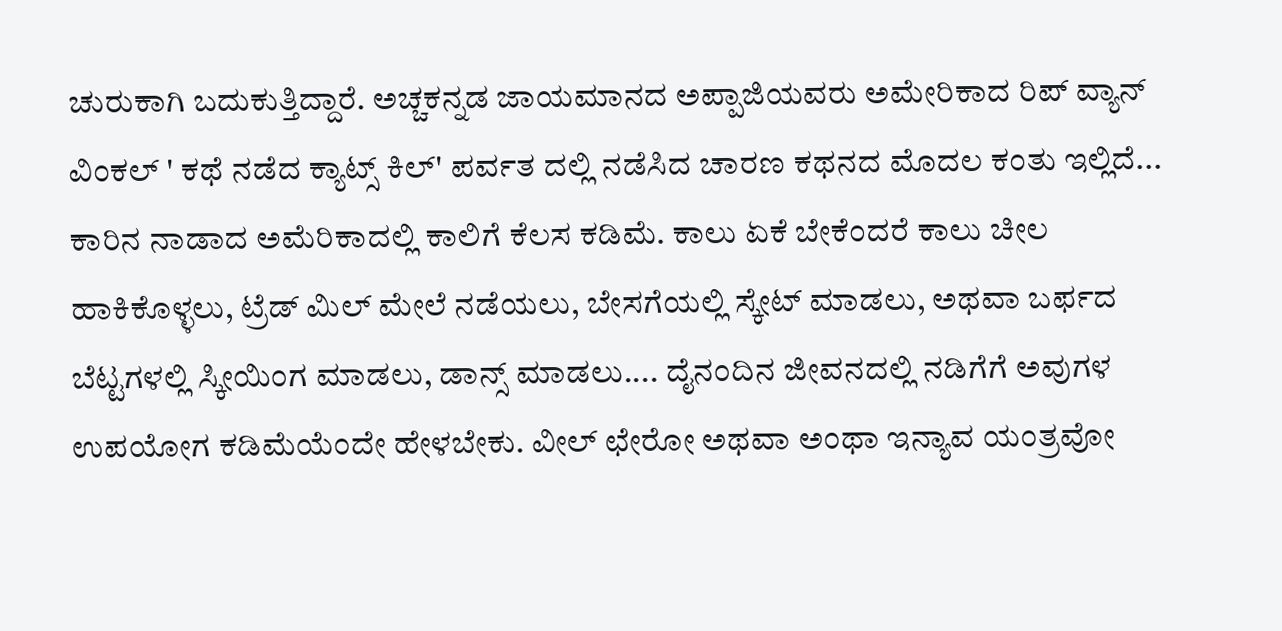ಚುರುಕಾಗಿ ಬದುಕುತ್ತಿದ್ದಾರೆ. ಅಚ್ಚಕನ್ನಡ ಜಾಯಮಾನದ ಅಪ್ಪಾಜಿಯವರು ಅಮೇರಿಕಾದ ರಿಪ್ ವ್ಯಾನ್ ವಿಂಕಲ್ ' ಕಥೆ ನಡೆದ ಕ್ಯಾಟ್ಸ್ ಕಿಲ್' ಪರ್ವತ ದಲ್ಲಿ ನಡೆಸಿದ ಚಾರಣ ಕಥನದ ಮೊದಲ ಕಂತು ಇಲ್ಲಿದೆ...
ಕಾರಿನ ನಾಡಾದ ಅಮೆರಿಕಾದಲ್ಲಿ ಕಾಲಿಗೆ ಕೆಲಸ ಕಡಿಮೆ. ಕಾಲು ಏಕೆ ಬೇಕೆಂದರೆ ಕಾಲು ಚೀಲ ಹಾಕಿಕೊಳ್ಳಲು, ಟ್ರೆಡ್ ಮಿಲ್ ಮೇಲೆ ನಡೆಯಲು, ಬೇಸಗೆಯಲ್ಲಿ ಸ್ಕೇಟ್ ಮಾಡಲು, ಅಥವಾ ಬರ್ಫದ ಬೆಟ್ಟಗಳಲ್ಲಿ ಸ್ಕೀಯಿಂಗ ಮಾಡಲು, ಡಾನ್ಸ್ ಮಾಡಲು.... ದೈನಂದಿನ ಜೀವನದಲ್ಲಿ ನಡಿಗೆಗೆ ಅವುಗಳ ಉಪಯೋಗ ಕಡಿಮೆಯೆಂದೇ ಹೇಳಬೇಕು. ವೀಲ್ ಛೇರೋ ಅಥವಾ ಅಂಥಾ ಇನ್ಯಾವ ಯಂತ್ರವೋ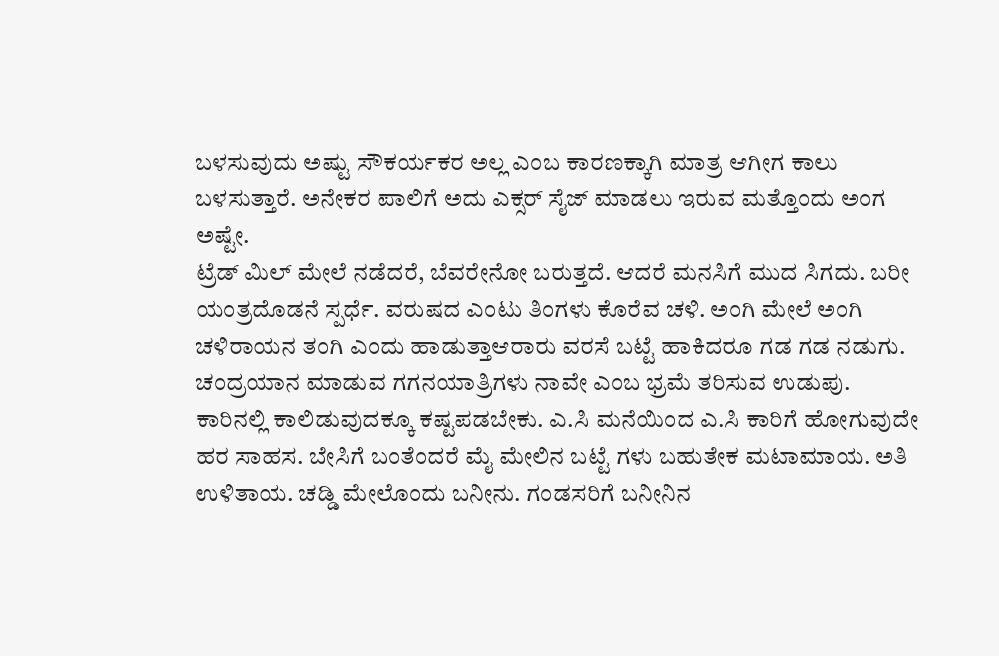ಬಳಸುವುದು ಅಷ್ಟು ಸೌಕರ್ಯಕರ ಅಲ್ಲ ಎಂಬ ಕಾರಣಕ್ಕಾಗಿ ಮಾತ್ರ ಆಗೀಗ ಕಾಲು ಬಳಸುತ್ತಾರೆ. ಅನೇಕರ ಪಾಲಿಗೆ ಅದು ಎಕ್ಸರ್ ಸೈಜ್ ಮಾಡಲು ಇರುವ ಮತ್ತೊಂದು ಅಂಗ ಅಷ್ಟೇ.
ಟ್ರೆಡ್ ಮಿಲ್ ಮೇಲೆ ನಡೆದರೆ, ಬೆವರೇನೋ ಬರುತ್ತದೆ. ಆದರೆ ಮನಸಿಗೆ ಮುದ ಸಿಗದು. ಬರೀ ಯಂತ್ರದೊಡನೆ ಸ್ಪರ್ಧೆ. ವರುಷದ ಎಂಟು ತಿಂಗಳು ಕೊರೆವ ಚಳಿ. ಅಂಗಿ ಮೇಲೆ ಅಂಗಿ ಚಳಿರಾಯನ ತಂಗಿ ಎಂದು ಹಾಡುತ್ತಾಆರಾರು ವರಸೆ ಬಟ್ಟೆ ಹಾಕಿದರೂ ಗಡ ಗಡ ನಡುಗು. ಚಂದ್ರಯಾನ ಮಾಡುವ ಗಗನಯಾತ್ರಿಗಳು ನಾವೇ ಎಂಬ ಭ್ರಮೆ ತರಿಸುವ ಉಡುಪು. ಕಾರಿನಲ್ಲಿ ಕಾಲಿಡುವುದಕ್ಕೂ ಕಷ್ಟಪಡಬೇಕು. ಎ.ಸಿ ಮನೆಯಿಂದ ಎ.ಸಿ ಕಾರಿಗೆ ಹೋಗುವುದೇ ಹರ ಸಾಹಸ. ಬೇಸಿಗೆ ಬಂತೆಂದರೆ ಮೈ ಮೇಲಿನ ಬಟ್ಟೆ ಗಳು ಬಹುತೇಕ ಮಟಾಮಾಯ. ಅತಿ ಉಳಿತಾಯ. ಚಡ್ಡಿ ಮೇಲೊಂದು ಬನೀನು. ಗಂಡಸರಿಗೆ ಬನೀನಿನ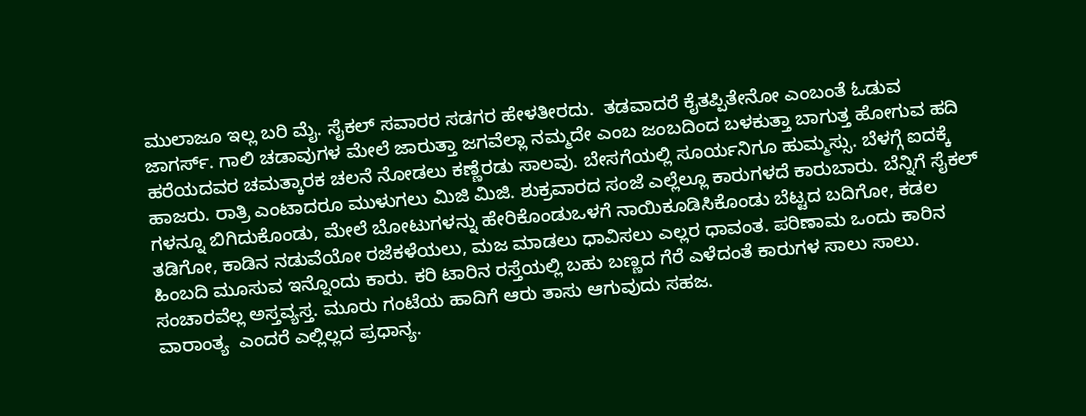ಮುಲಾಜೂ ಇಲ್ಲ ಬರಿ ಮೈ. ಸೈಕಲ್ ಸವಾರರ ಸಡಗರ ಹೇಳತೀರದು.  ತಡವಾದರೆ ಕೈತಪ್ಪಿತೇನೋ ಎಂಬಂತೆ ಓಡುವ ಜಾಗರ್ಸ್. ಗಾಲಿ ಚಡಾವುಗಳ ಮೇಲೆ ಜಾರುತ್ತಾ ಜಗವೆಲ್ಲಾ ನಮ್ಮದೇ ಎಂಬ ಜಂಬದಿಂದ ಬಳಕುತ್ತಾ ಬಾಗುತ್ತ ಹೋಗುವ ಹದಿ ಹರೆಯದವರ ಚಮತ್ಕಾರಕ ಚಲನೆ ನೋಡಲು ಕಣ್ಣೆರಡು ಸಾಲವು. ಬೇಸಗೆಯಲ್ಲಿ ಸೂರ್ಯನಿಗೂ ಹುಮ್ಮಸ್ಸು. ಬೆಳಗ್ಗೆ ಐದಕ್ಕೆ ಹಾಜರು. ರಾತ್ರಿ ಎಂಟಾದರೂ ಮುಳುಗಲು ಮಿಜಿ ಮಿಜಿ. ಶುಕ್ರವಾರದ ಸಂಜೆ ಎಲ್ಲೆಲ್ಲೂ ಕಾರುಗಳದೆ ಕಾರುಬಾರು. ಬೆನ್ನಿಗೆ ಸೈಕಲ್ ಗಳನ್ನೂ ಬಿಗಿದುಕೊಂಡು, ಮೇಲೆ ಬೋಟುಗಳನ್ನು ಹೇರಿಕೊಂಡುಒಳಗೆ ನಾಯಿಕೂಡಿಸಿಕೊಂಡು ಬೆಟ್ಟದ ಬದಿಗೋ, ಕಡಲ ತಡಿಗೋ, ಕಾಡಿನ ನಡುವೆಯೋ ರಜೆಕಳೆಯಲು, ಮಜ ಮಾಡಲು ಧಾವಿಸಲು ಎಲ್ಲರ ಧಾವಂತ. ಪರಿಣಾಮ ಒಂದು ಕಾರಿನ ಹಿಂಬದಿ ಮೂಸುವ ಇನ್ನೊಂದು ಕಾರು. ಕರಿ ಟಾರಿನ ರಸ್ತೆಯಲ್ಲಿ ಬಹು ಬಣ್ಣದ ಗೆರೆ ಎಳೆದಂತೆ ಕಾರುಗಳ ಸಾಲು ಸಾಲು.  ಸಂಚಾರವೆಲ್ಲ ಅಸ್ತವ್ಯಸ್ತ. ಮೂರು ಗಂಟೆಯ ಹಾದಿಗೆ ಆರು ತಾಸು ಆಗುವುದು ಸಹಜ.
ವಾರಾಂತ್ಯ  ಎಂದರೆ ಎಲ್ಲಿಲ್ಲದ ಪ್ರಧಾನ್ಯ.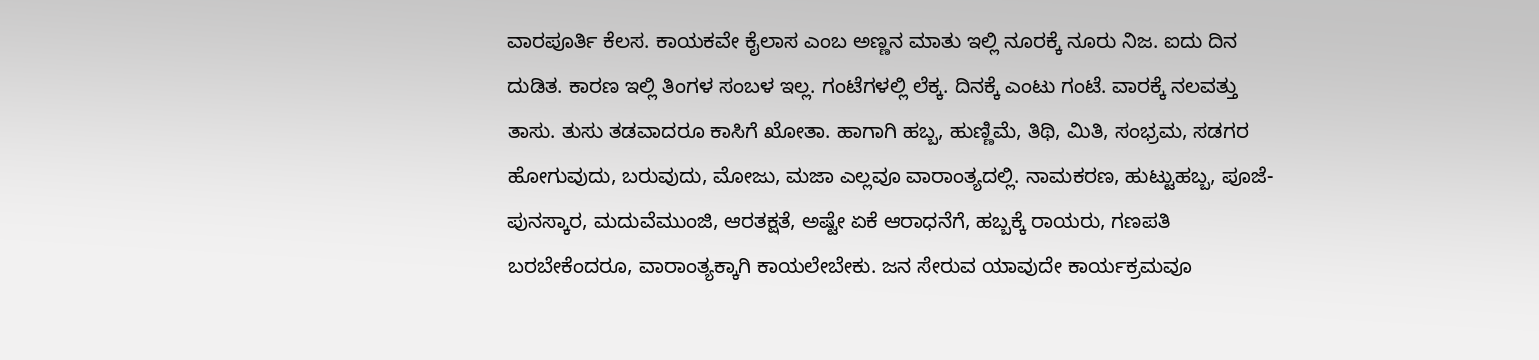ವಾರಪೂರ್ತಿ ಕೆಲಸ. ಕಾಯಕವೇ ಕೈಲಾಸ ಎಂಬ ಅಣ್ಣನ ಮಾತು ಇಲ್ಲಿ ನೂರಕ್ಕೆ ನೂರು ನಿಜ. ಐದು ದಿನ ದುಡಿತ. ಕಾರಣ ಇಲ್ಲಿ ತಿಂಗಳ ಸಂಬಳ ಇಲ್ಲ. ಗಂಟೆಗಳಲ್ಲಿ ಲೆಕ್ಕ. ದಿನಕ್ಕೆ ಎಂಟು ಗಂಟೆ. ವಾರಕ್ಕೆ ನಲವತ್ತು ತಾಸು. ತುಸು ತಡವಾದರೂ ಕಾಸಿಗೆ ಖೋತಾ. ಹಾಗಾಗಿ ಹಬ್ಬ, ಹುಣ್ಣಿಮೆ, ತಿಥಿ, ಮಿತಿ, ಸಂಭ್ರಮ, ಸಡಗರ ಹೋಗುವುದು, ಬರುವುದು, ಮೋಜು, ಮಜಾ ಎಲ್ಲವೂ ವಾರಾಂತ್ಯದಲ್ಲಿ. ನಾಮಕರಣ, ಹುಟ್ಟುಹಬ್ಬ, ಪೂಜೆ-ಪುನಸ್ಕಾರ, ಮದುವೆಮುಂಜಿ, ಆರತಕ್ಷತೆ, ಅಷ್ಟೇ ಏಕೆ ಆರಾಧನೆಗೆ, ಹಬ್ಬಕ್ಕೆ ರಾಯರು, ಗಣಪತಿ ಬರಬೇಕೆಂದರೂ, ವಾರಾಂತ್ಯಕ್ಕಾಗಿ ಕಾಯಲೇಬೇಕು. ಜನ ಸೇರುವ ಯಾವುದೇ ಕಾರ್ಯಕ್ರಮವೂ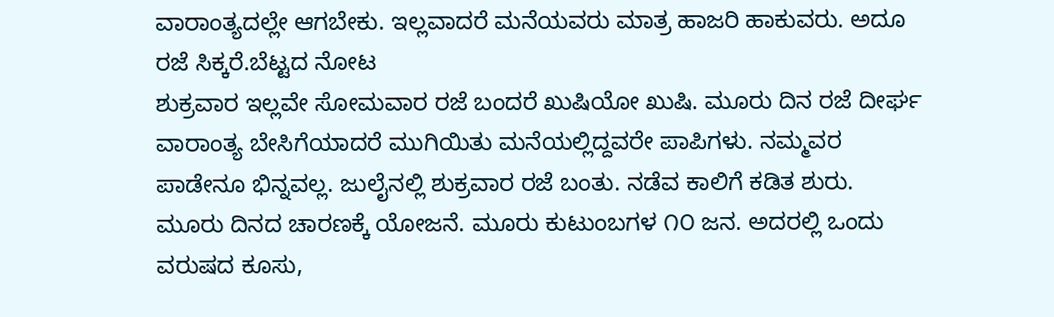ವಾರಾಂತ್ಯದಲ್ಲೇ ಆಗಬೇಕು. ಇಲ್ಲವಾದರೆ ಮನೆಯವರು ಮಾತ್ರ ಹಾಜರಿ ಹಾಕುವರು. ಅದೂ ರಜೆ ಸಿಕ್ಕರೆ.ಬೆಟ್ಟದ ನೋಟ
ಶುಕ್ರವಾರ ಇಲ್ಲವೇ ಸೋಮವಾರ ರಜೆ ಬಂದರೆ ಖುಷಿಯೋ ಖುಷಿ. ಮೂರು ದಿನ ರಜೆ ದೀರ್ಘ ವಾರಾಂತ್ಯ ಬೇಸಿಗೆಯಾದರೆ ಮುಗಿಯಿತು ಮನೆಯಲ್ಲಿದ್ದವರೇ ಪಾಪಿಗಳು. ನಮ್ಮವರ ಪಾಡೇನೂ ಭಿನ್ನವಲ್ಲ. ಜುಲೈನಲ್ಲಿ ಶುಕ್ರವಾರ ರಜೆ ಬಂತು. ನಡೆವ ಕಾಲಿಗೆ ಕಡಿತ ಶುರು. ಮೂರು ದಿನದ ಚಾರಣಕ್ಕೆ ಯೋಜನೆ. ಮೂರು ಕುಟುಂಬಗಳ ೧೦ ಜನ. ಅದರಲ್ಲಿ ಒಂದು ವರುಷದ ಕೂಸು,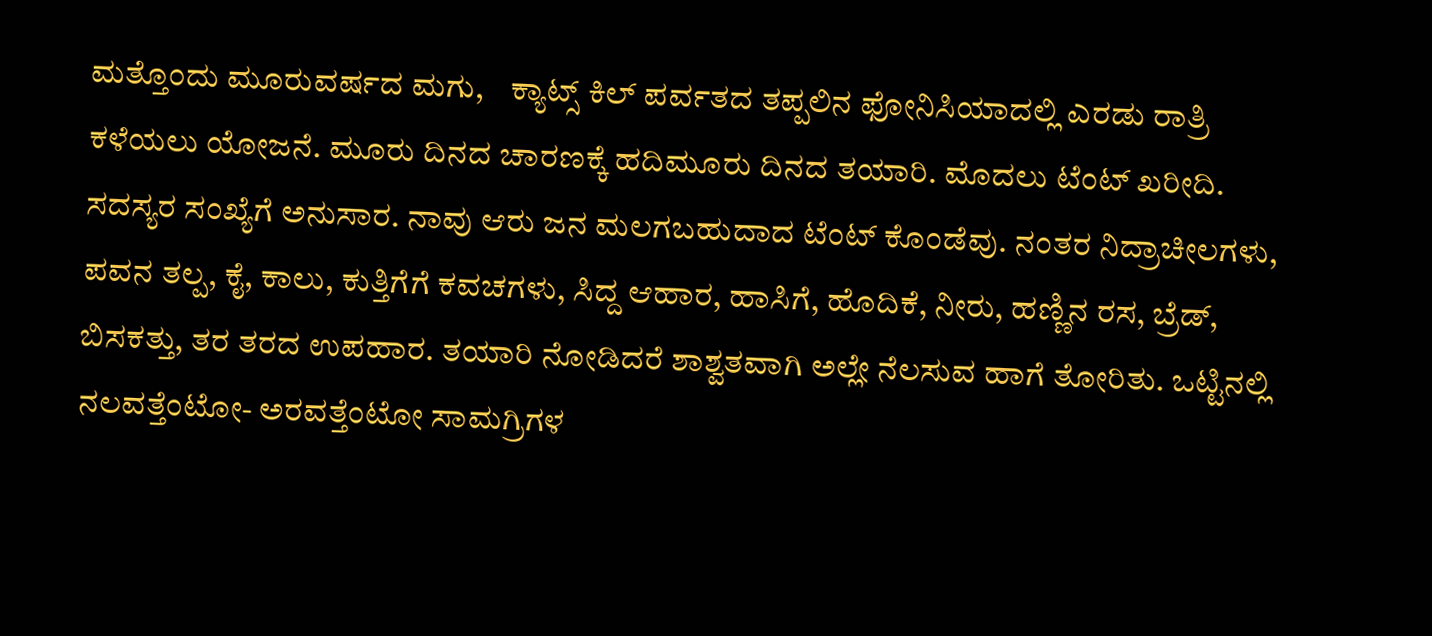ಮತ್ತೊಂದು ಮೂರುವರ್ಷದ ಮಗು,    ಕ್ಯಾಟ್ಸ್ ಕಿಲ್ ಪರ್ವತದ ತಪ್ಪಲಿನ ಫೋನಿಸಿಯಾದಲ್ಲಿ ಎರಡು ರಾತ್ರಿ ಕಳೆಯಲು ಯೋಜನೆ. ಮೂರು ದಿನದ ಚಾರಣಕ್ಕೆ ಹದಿಮೂರು ದಿನದ ತಯಾರಿ. ಮೊದಲು ಟೆಂಟ್ ಖರೀದಿ. ಸದಸ್ಯರ ಸಂಖ್ಯೆಗೆ ಅನುಸಾರ. ನಾವು ಆರು ಜನ ಮಲಗಬಹುದಾದ ಟೆಂಟ್ ಕೊಂಡೆವು. ನಂತರ ನಿದ್ರಾಚೀಲಗಳು, ಪವನ ತಲ್ಪ, ಕೈ, ಕಾಲು, ಕುತ್ತಿಗೆಗೆ ಕವಚಗಳು, ಸಿದ್ದ ಆಹಾರ, ಹಾಸಿಗೆ, ಹೊದಿಕೆ, ನೀರು, ಹಣ್ಣಿನ ರಸ, ಬ್ರೆಡ್, ಬಿಸಕತ್ತು, ತರ ತರದ ಉಪಹಾರ. ತಯಾರಿ ನೋಡಿದರೆ ಶಾಶ್ವತವಾಗಿ ಅಲ್ಲೇ ನೆಲಸುವ ಹಾಗೆ ತೋರಿತು. ಒಟ್ಟಿನಲ್ಲಿ ನಲವತ್ತೆಂಟೋ- ಅರವತ್ತೆಂಟೋ ಸಾಮಗ್ರಿಗಳ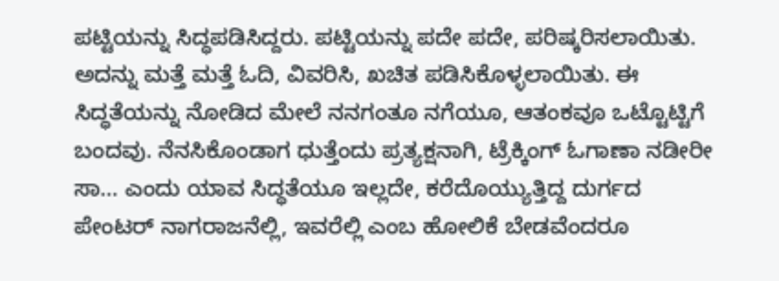ಪಟ್ಟಿಯನ್ನು ಸಿದ್ಧಪಡಿಸಿದ್ದರು. ಪಟ್ಟಿಯನ್ನು ಪದೇ ಪದೇ, ಪರಿಷ್ಕರಿಸಲಾಯಿತು. ಅದನ್ನು ಮತ್ತೆ ಮತ್ತೆ ಓದಿ, ವಿವರಿಸಿ, ಖಚಿತ ಪಡಿಸಿಕೊಳ್ಳಲಾಯಿತು. ಈ ಸಿದ್ಧತೆಯನ್ನು ನೋಡಿದ ಮೇಲೆ ನನಗಂತೂ ನಗೆಯೂ, ಆತಂಕವೂ ಒಟ್ಟೊಟ್ಟಿಗೆ ಬಂದವು. ನೆನಸಿಕೊಂಡಾಗ ಧುತ್ತೆಂದು ಪ್ರತ್ಯಕ್ಷನಾಗಿ, ಟ್ರೆಕ್ಕಿಂಗ್ ಓಗಾಣಾ ನಡೀರೀ ಸಾ... ಎಂದು ಯಾವ ಸಿದ್ಧತೆಯೂ ಇಲ್ಲದೇ, ಕರೆದೊಯ್ಯುತ್ತಿದ್ದ ದುರ್ಗದ ಪೇಂಟರ್ ನಾಗರಾಜನೆಲ್ಲಿ, ಇವರೆಲ್ಲಿ ಎಂಬ ಹೋಲಿಕೆ ಬೇಡವೆಂದರೂ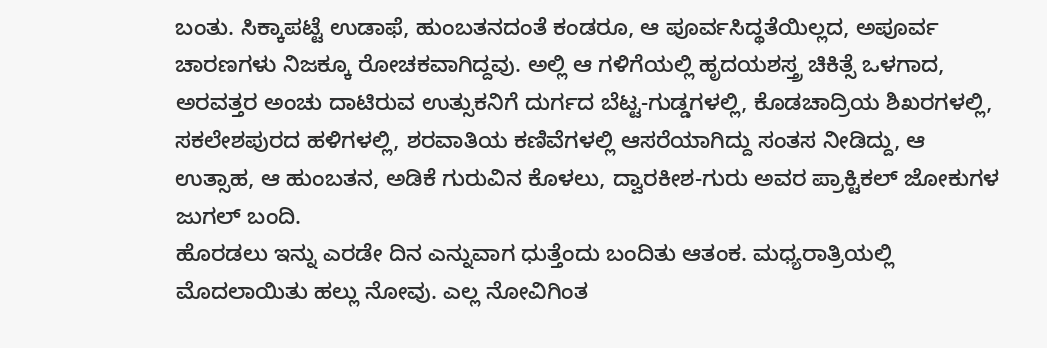ಬಂತು. ಸಿಕ್ಕಾಪಟ್ಟೆ ಉಡಾಫೆ, ಹುಂಬತನದಂತೆ ಕಂಡರೂ, ಆ ಪೂರ್ವಸಿದ್ಥತೆಯಿಲ್ಲದ, ಅಪೂರ್ವ ಚಾರಣಗಳು ನಿಜಕ್ಕೂ ರೋಚಕವಾಗಿದ್ದವು. ಅಲ್ಲಿ ಆ ಗಳಿಗೆಯಲ್ಲಿ ಹೃದಯಶಸ್ತ್ರ ಚಿಕಿತ್ಸೆ ಒಳಗಾದ, ಅರವತ್ತರ ಅಂಚು ದಾಟಿರುವ ಉತ್ಸುಕನಿಗೆ ದುರ್ಗದ ಬೆಟ್ಟ-ಗುಡ್ಡಗಳಲ್ಲಿ, ಕೊಡಚಾದ್ರಿಯ ಶಿಖರಗಳಲ್ಲಿ, ಸಕಲೇಶಪುರದ ಹಳಿಗಳಲ್ಲಿ, ಶರವಾತಿಯ ಕಣಿವೆಗಳಲ್ಲಿ ಆಸರೆಯಾಗಿದ್ದು ಸಂತಸ ನೀಡಿದ್ದು, ಆ ಉತ್ಸಾಹ, ಆ ಹುಂಬತನ, ಅಡಿಕೆ ಗುರುವಿನ ಕೊಳಲು, ದ್ವಾರಕೀಶ-ಗುರು ಅವರ ಪ್ರಾಕ್ಟಿಕಲ್ ಜೋಕುಗಳ ಜುಗಲ್ ಬಂದಿ.
ಹೊರಡಲು ಇನ್ನು ಎರಡೇ ದಿನ ಎನ್ನುವಾಗ ಧುತ್ತೆಂದು ಬಂದಿತು ಆತಂಕ. ಮಧ್ಯರಾತ್ರಿಯಲ್ಲಿ ಮೊದಲಾಯಿತು ಹಲ್ಲು ನೋವು. ಎಲ್ಲ ನೋವಿಗಿಂತ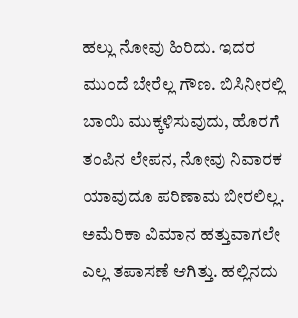ಹಲ್ಲು ನೋವು ಹಿರಿದು. ಇದರ ಮುಂದೆ ಬೇರೆಲ್ಲ ಗೌಣ. ಬಿಸಿನೀರಲ್ಲಿ ಬಾಯಿ ಮುಕ್ಕಳಿಸುವುದು, ಹೊರಗೆ ತಂಪಿನ ಲೇಪನ, ನೋವು ನಿವಾರಕ ಯಾವುದೂ ಪರಿಣಾಮ ಬೀರಲಿಲ್ಲ. ಅಮೆರಿಕಾ ವಿಮಾನ ಹತ್ತುವಾಗಲೇ ಎಲ್ಲ ತಪಾಸಣೆ ಆಗಿತ್ತು. ಹಲ್ಲಿನದು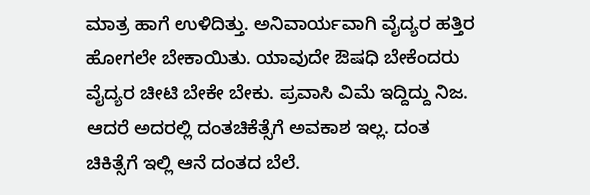ಮಾತ್ರ ಹಾಗೆ ಉಳಿದಿತ್ತು. ಅನಿವಾರ್ಯವಾಗಿ ವೈದ್ಯರ ಹತ್ತಿರ ಹೋಗಲೇ ಬೇಕಾಯಿತು. ಯಾವುದೇ ಔಷಧಿ ಬೇಕೆಂದರು ವೈದ್ಯರ ಚೀಟಿ ಬೇಕೇ ಬೇಕು. ಪ್ರವಾಸಿ ವಿಮೆ ಇದ್ದಿದ್ದು ನಿಜ. ಆದರೆ ಅದರಲ್ಲಿ ದಂತಚಿಕೆತ್ಸೆಗೆ ಅವಕಾಶ ಇಲ್ಲ. ದಂತ ಚಿಕಿತ್ಸೆಗೆ ಇಲ್ಲಿ ಆನೆ ದಂತದ ಬೆಲೆ.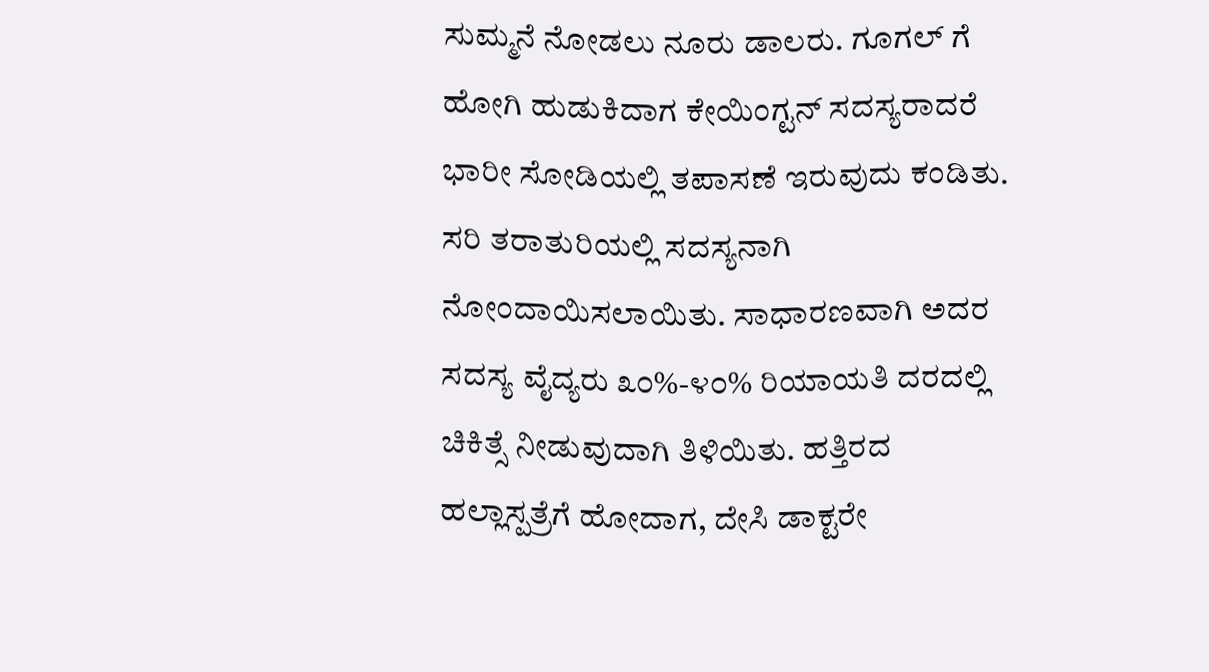ಸುಮ್ಮನೆ ನೋಡಲು ನೂರು ಡಾಲರು. ಗೂಗಲ್ ಗೆ ಹೋಗಿ ಹುಡುಕಿದಾಗ ಕೇಯಿಂಗ್ಟನ್ ಸದಸ್ಯರಾದರೆ ಭಾರೀ ಸೋಡಿಯಲ್ಲಿ ತಪಾಸಣೆ ಇರುವುದು ಕಂಡಿತು. ಸರಿ ತರಾತುರಿಯಲ್ಲಿ ಸದಸ್ಯನಾಗಿ  ನೋಂದಾಯಿಸಲಾಯಿತು. ಸಾಧಾರಣವಾಗಿ ಅದರ ಸದಸ್ಯ ವೈದ್ಯರು ೩೦%-೪೦% ರಿಯಾಯತಿ ದರದಲ್ಲಿ ಚಿಕಿತ್ಸೆ ನೀಡುವುದಾಗಿ ತಿಳಿಯಿತು. ಹತ್ತಿರದ ಹಲ್ಲಾಸ್ಪತ್ರೆಗೆ ಹೋದಾಗ, ದೇಸಿ ಡಾಕ್ಟರೇ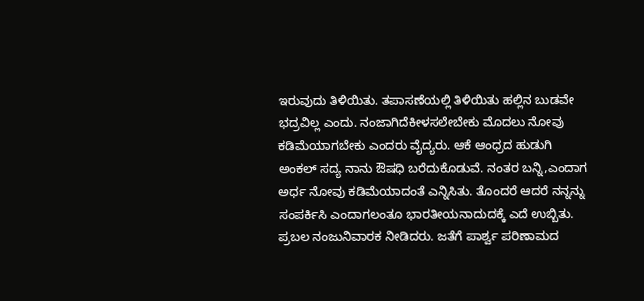ಇರುವುದು ತಿಳಿಯಿತು. ತಪಾಸಣೆಯಲ್ಲಿ ತಿಳಿಯಿತು ಹಲ್ಲಿನ ಬುಡವೇ  ಭದ್ರವಿಲ್ಲ ಎಂದು. ನಂಜಾಗಿದೆಕೀಳಸಲೇಬೇಕು ಮೊದಲು ನೋವು ಕಡಿಮೆಯಾಗಬೇಕು ಎಂದರು ವೈದ್ಯರು. ಆಕೆ ಆಂಧ್ರದ ಹುಡುಗಿ ಅಂಕಲ್ ಸದ್ಯ ನಾನು ಔಷಧಿ ಬರೆದುಕೊಡುವೆ. ನಂತರ ಬನ್ನಿ,ಎಂದಾಗ ಅರ್ಧ ನೋವು ಕಡಿಮೆಯಾದಂತೆ ಎನ್ನಿಸಿತು. ತೊಂದರೆ ಆದರೆ ನನ್ನನ್ನು ಸಂಪರ್ಕಿಸಿ ಎಂದಾಗಲಂತೂ ಭಾರತೀಯನಾದುದಕ್ಕೆ ಎದೆ ಉಬ್ಬಿತು. ಪ್ರಬಲ ನಂಜುನಿವಾರಕ ನೀಡಿದರು. ಜತೆಗೆ ಪಾರ್ಶ್ವ ಪರಿಣಾಮದ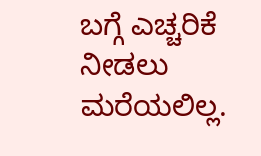ಬಗ್ಗೆ ಎಚ್ಚರಿಕೆ ನೀಡಲು ಮರೆಯಲಿಲ್ಲ.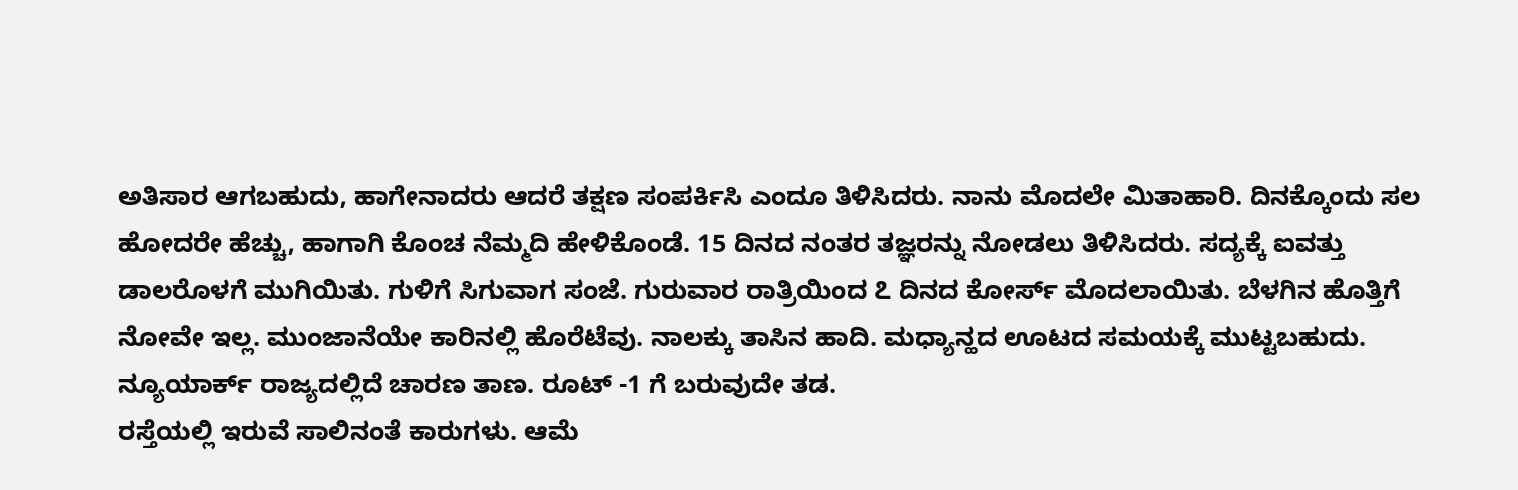ಅತಿಸಾರ ಆಗಬಹುದು, ಹಾಗೇನಾದರು ಆದರೆ ತಕ್ಷಣ ಸಂಪರ್ಕಿಸಿ ಎಂದೂ ತಿಳಿಸಿದರು. ನಾನು ಮೊದಲೇ ಮಿತಾಹಾರಿ. ದಿನಕ್ಕೊಂದು ಸಲ ಹೋದರೇ ಹೆಚ್ಚು, ಹಾಗಾಗಿ ಕೊಂಚ ನೆಮ್ಮದಿ ಹೇಳಿಕೊಂಡೆ. 15 ದಿನದ ನಂತರ ತಜ್ಞರನ್ನು ನೋಡಲು ತಿಳಿಸಿದರು. ಸದ್ಯಕ್ಕೆ ಐವತ್ತು ಡಾಲರೊಳಗೆ ಮುಗಿಯಿತು. ಗುಳಿಗೆ ಸಿಗುವಾಗ ಸಂಜೆ. ಗುರುವಾರ ರಾತ್ರಿಯಿಂದ ೭ ದಿನದ ಕೋರ್ಸ್ ಮೊದಲಾಯಿತು. ಬೆಳಗಿನ ಹೊತ್ತಿಗೆ ನೋವೇ ಇಲ್ಲ. ಮುಂಜಾನೆಯೇ ಕಾರಿನಲ್ಲಿ ಹೊರೆಟೆವು. ನಾಲಕ್ಕು ತಾಸಿನ ಹಾದಿ. ಮಧ್ಯಾನ್ಹದ ಊಟದ ಸಮಯಕ್ಕೆ ಮುಟ್ಟಬಹುದು. ನ್ಯೂಯಾರ್ಕ್ ರಾಜ್ಯದಲ್ಲಿದೆ ಚಾರಣ ತಾಣ. ರೂಟ್ -1 ಗೆ ಬರುವುದೇ ತಡ.
ರಸ್ತೆಯಲ್ಲಿ ಇರುವೆ ಸಾಲಿನಂತೆ ಕಾರುಗಳು. ಆಮೆ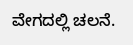ವೇಗದಲ್ಲಿ ಚಲನೆ.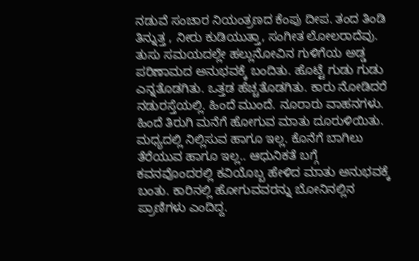ನಡುವೆ ಸಂಚಾರ ನಿಯಂತ್ರಣದ ಕೆಂಪು ದೀಪ. ತಂದ ತಿಂಡಿ ತಿನ್ನುತ್ತ , ನೀರು ಕುಡಿಯುತ್ತಾ, ಸಂಗೀತ ಲೋಲರಾದೆವು. ತುಸು ಸಮಯದಲ್ಲೇ ಹಲ್ಲುನೋವಿನ ಗುಳಿಗೆಯ ಅಡ್ಡ ಪರಿಣಾಮದ ಅನುಭವಕ್ಕೆ ಬಂದಿತು. ಹೊಟ್ಟೆ ಗುಡು ಗುಡು ಎನ್ನತೊಡಗಿತು. ಒತ್ತಡ ಹೆಚ್ಚತೊಡಗಿತು. ಕಾರು ನೋಡಿದರೆ ನಡುರಸ್ತೆಯಲ್ಲಿ. ಹಿಂದೆ ಮುಂದೆ. ನೂರಾರು ವಾಹನಗಳು. ಹಿಂದೆ ತಿರುಗಿ ಮನೆಗೆ ಹೋಗುವ ಮಾತು ದೂರುಳಿಯಿತು. ಮಧ್ಯದಲ್ಲಿ ನಿಲ್ಲಿಸುವ ಹಾಗೂ ಇಲ್ಲ. ಕೊನೆಗೆ ಬಾಗಿಲು ತೆರೆಯುವ ಹಾಗೂ ಇಲ್ಲ.. ಆಧುನಿಕತೆ ಬಗ್ಗೆ ಕವನವೊಂದರಲ್ಲಿ ಕವಿಯೊಬ್ಬ ಹೇಳಿದ ಮಾತು ಅನುಭವಕ್ಕೆ ಬಂತು. ಕಾರಿನಲ್ಲಿ ಹೋಗುವವರನ್ನು ಬೋನಿನಲ್ಲಿನ ಪ್ರಾಣಿಗಳು ಎಂದಿದ್ದ.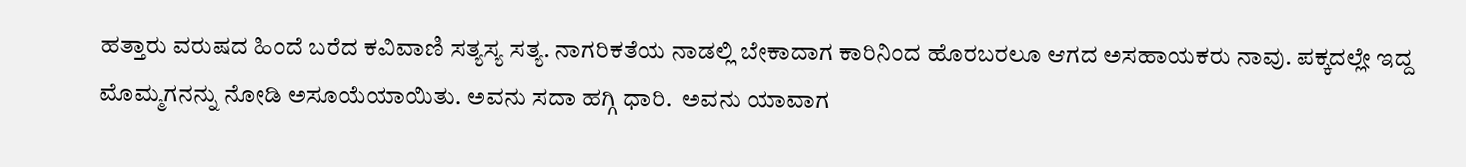ಹತ್ತಾರು ವರುಷದ ಹಿಂದೆ ಬರೆದ ಕವಿವಾಣಿ ಸತ್ಯಸ್ಯ ಸತ್ಯ. ನಾಗರಿಕತೆಯ ನಾಡಲ್ಲಿ ಬೇಕಾದಾಗ ಕಾರಿನಿಂದ ಹೊರಬರಲೂ ಆಗದ ಅಸಹಾಯಕರು ನಾವು. ಪಕ್ಕದಲ್ಲೇ ಇದ್ದ ಮೊಮ್ಮಗನನ್ನು ನೋಡಿ ಅಸೂಯೆಯಾಯಿತು. ಅವನು ಸದಾ ಹಗ್ಗಿ ಧಾರಿ.  ಅವನು ಯಾವಾಗ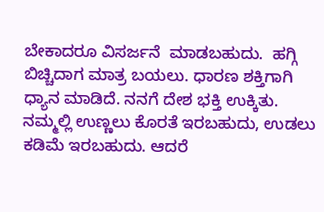ಬೇಕಾದರೂ ವಿಸರ್ಜನೆ  ಮಾಡಬಹುದು.  ಹಗ್ಗಿ ಬಿಚ್ಚಿದಾಗ ಮಾತ್ರ ಬಯಲು. ಧಾರಣ ಶಕ್ತಿಗಾಗಿ ಧ್ಯಾನ ಮಾಡಿದೆ. ನನಗೆ ದೇಶ ಭಕ್ತಿ ಉಕ್ಕಿತು. ನಮ್ಮಲ್ಲಿ ಉಣ್ಣಲು ಕೊರತೆ ಇರಬಹುದು, ಉಡಲು ಕಡಿಮೆ ಇರಬಹುದು. ಆದರೆ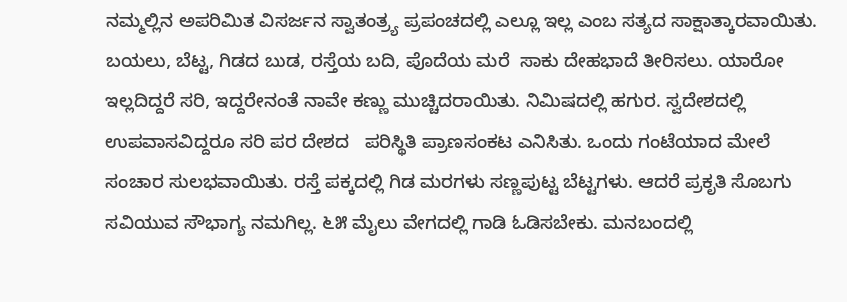ನಮ್ಮಲ್ಲಿನ ಅಪರಿಮಿತ ವಿಸರ್ಜನ ಸ್ವಾತಂತ್ರ್ಯ ಪ್ರಪಂಚದಲ್ಲಿ ಎಲ್ಲೂ ಇಲ್ಲ ಎಂಬ ಸತ್ಯದ ಸಾಕ್ಷಾತ್ಕಾರವಾಯಿತು. ಬಯಲು, ಬೆಟ್ಟ, ಗಿಡದ ಬುಡ, ರಸ್ತೆಯ ಬದಿ, ಪೊದೆಯ ಮರೆ  ಸಾಕು ದೇಹಭಾದೆ ತೀರಿಸಲು. ಯಾರೋ ಇಲ್ಲದಿದ್ದರೆ ಸರಿ, ಇದ್ದರೇನಂತೆ ನಾವೇ ಕಣ್ಣು ಮುಚ್ಚಿದರಾಯಿತು. ನಿಮಿಷದಲ್ಲಿ ಹಗುರ. ಸ್ವದೇಶದಲ್ಲಿ ಉಪವಾಸವಿದ್ದರೂ ಸರಿ ಪರ ದೇಶದ   ಪರಿಸ್ಥಿತಿ ಪ್ರಾಣಸಂಕಟ ಎನಿಸಿತು. ಒಂದು ಗಂಟೆಯಾದ ಮೇಲೆ ಸಂಚಾರ ಸುಲಭವಾಯಿತು. ರಸ್ತೆ ಪಕ್ಕದಲ್ಲಿ ಗಿಡ ಮರಗಳು ಸಣ್ಣಪುಟ್ಟ ಬೆಟ್ಟಗಳು. ಆದರೆ ಪ್ರಕೃತಿ ಸೊಬಗು ಸವಿಯುವ ಸೌಭಾಗ್ಯ ನಮಗಿಲ್ಲ. ೬೫ ಮೈಲು ವೇಗದಲ್ಲಿ ಗಾಡಿ ಓಡಿಸಬೇಕು. ಮನಬಂದಲ್ಲಿ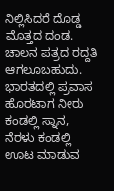ನಿಲ್ಲಿಸಿದರೆ ದೊಡ್ಡ ಮೊತ್ತದ ದಂಡ. ಚಾಲನ ಪತ್ರದ ರದ್ದತಿ ಆಗಲೂಬಹುದು.  ಭಾರತದಲ್ಲಿ ಪ್ರವಾಸ ಹೊರಟಾಗ ನೀರು ಕಂಡಲ್ಲಿ ಸ್ನಾನ, ನೆರಳು ಕಂಡಲ್ಲಿ ಊಟ ಮಾಡುವ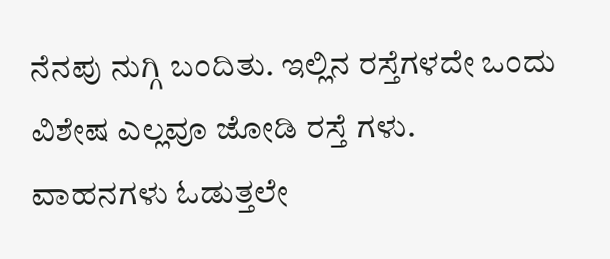ನೆನಪು ನುಗ್ಗಿ ಬಂದಿತು. ಇಲ್ಲಿನ ರಸ್ತೆಗಳದೇ ಒಂದು ವಿಶೇಷ ಎಲ್ಲವೂ ಜೋಡಿ ರಸ್ತೆ ಗಳು.
ವಾಹನಗಳು ಓಡುತ್ತಲೇ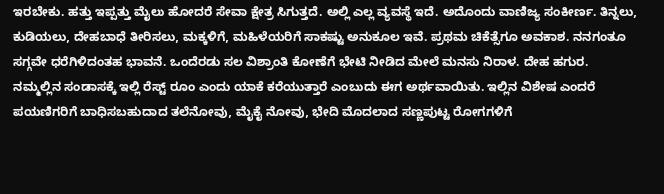ಇರಬೇಕು. ಹತ್ತು ಇಪ್ಪತ್ತು ಮೈಲು ಹೋದರೆ ಸೇವಾ ಕ್ಷೇತ್ರ ಸಿಗುತ್ತದೆ. ಅಲ್ಲಿ ಎಲ್ಲ ವ್ಯವಸ್ಥೆ ಇದೆ. ಅದೊಂದು ವಾಣಿಜ್ಯ ಸಂಕೀರ್ಣ. ತಿನ್ನಲು, ಕುಡಿಯಲು, ದೇಹಬಾಧೆ ತೀರಿಸಲು, ಮಕ್ಕಳಿಗೆ, ಮಹಿಳೆಯರಿಗೆ ಸಾಕಷ್ಟು ಅನುಕೂಲ ಇವೆ. ಪ್ರಥಮ ಚಿಕೆತ್ಸೆಗೂ ಅವಕಾಶ. ನನಗಂತೂ ಸಗ್ಗವೇ ಧರೆಗಿಳಿದಂತಹ ಭಾವನೆ. ಒಂದೆರಡು ಸಲ ವಿಶ್ರಾಂತಿ ಕೋಣೆಗೆ ಭೇಟಿ ನೀಡಿದ ಮೇಲೆ ಮನಸು ನಿರಾಳ. ದೇಹ ಹಗುರ. ನಮ್ಮಲ್ಲಿನ ಸಂಡಾಸಕ್ಕೆ ಇಲ್ಲಿ ರೆಸ್ಟ್ ರೂಂ ಎಂದು ಯಾಕೆ ಕರೆಯುತ್ತಾರೆ ಎಂಬುದು ಈಗ ಅರ್ಥವಾಯಿತು. ಇಲ್ಲಿನ ವಿಶೇಷ ಎಂದರೆ ಪಯಣಿಗರಿಗೆ ಬಾಧಿಸಬಹುದಾದ ತಲೆನೋವು, ಮೈಕೈ ನೋವು, ಭೇದಿ ಮೊದಲಾದ ಸಣ್ಣಪುಟ್ಟ ರೋಗಗಳಿಗೆ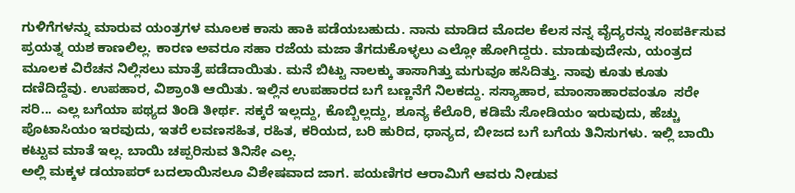ಗುಳಿಗೆಗಳನ್ನು ಮಾರುವ ಯಂತ್ರಗಳ ಮೂಲಕ ಕಾಸು ಹಾಕಿ ಪಡೆಯಬಹುದು. ನಾನು ಮಾಡಿದ ಮೊದಲ ಕೆಲಸ ನನ್ನ ವೈದ್ಯರನ್ನು ಸಂಪರ್ಕಿಸುವ ಪ್ರಯತ್ನ ಯಶ ಕಾಣಲಿಲ್ಲ. ಕಾರಣ ಅವರೂ ಸಹಾ ರಜೆಯ ಮಜಾ ತೆಗದುಕೊಳ್ಳಲು ಎಲ್ಲೋ ಹೋಗಿದ್ದರು. ಮಾಡುವುದೇನು, ಯಂತ್ರದ ಮೂಲಕ ವಿರೆಚನ ನಿಲ್ಲಿಸಲು ಮಾತ್ರೆ ಪಡೆದಾಯಿತು. ಮನೆ ಬಿಟ್ಟು ನಾಲಕ್ಕು ತಾಸಾಗಿತ್ತು ಮಗುವೂ ಹಸಿದಿತ್ತು. ನಾವು ಕೂತು ಕೂತು ದಣಿದಿದ್ದೆವು. ಉಪಹಾರ, ವಿಶ್ರಾಂತಿ ಆಯಿತು. ಇಲ್ಲಿನ ಉಪಹಾರದ ಬಗೆ ಬಣ್ಣನೆಗೆ ನಿಲಕದ್ದು. ಸಸ್ಯಾಹಾರ, ಮಾಂಸಾಹಾರವಂತೂ  ಸರೇ ಸರಿ... ಎಲ್ಲ ಬಗೆಯಾ ಪಥ್ಯದ ತಿಂಡಿ ತೀರ್ಥ. ಸಕ್ಕರೆ ಇಲ್ಲದ್ದು, ಕೊಬ್ಬಿಲ್ಲದ್ದು, ಶೂನ್ಯ ಕೆಲೊರಿ, ಕಡಿಮೆ ಸೋಡಿಯಂ ಇರುವುದು, ಹೆಚ್ಚು ಪೊಟಾಸಿಯಂ ಇರವುದು, ಇತರೆ ಲವಣಸಹಿತ, ರಹಿತ, ಕರಿಯದ, ಬರಿ ಹುರಿದ, ಧಾನ್ಯದ, ಬೀಜದ ಬಗೆ ಬಗೆಯ ತಿನಿಸುಗಳು. ಇಲ್ಲಿ ಬಾಯಿ ಕಟ್ಟುವ ಮಾತೆ ಇಲ್ಲ. ಬಾಯಿ ಚಪ್ಪರಿಸುವ ತಿನಿಸೇ ಎಲ್ಲ.
ಅಲ್ಲಿ ಮಕ್ಕಳ ಡಯಾಪರ್ ಬದಲಾಯಿಸಲೂ ವಿಶೇಷವಾದ ಜಾಗ. ಪಯಣಿಗರ ಆರಾಮಿಗೆ ಆವರು ನೀಡುವ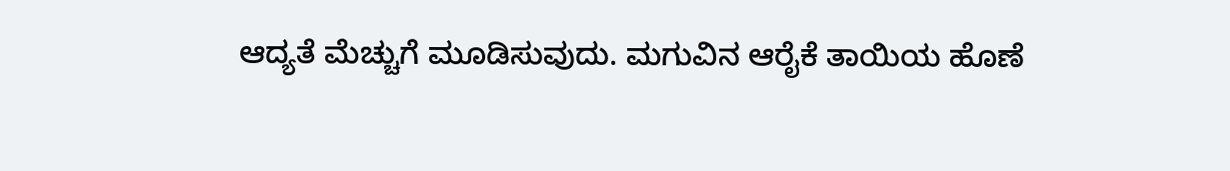ಆದ್ಯತೆ ಮೆಚ್ಚುಗೆ ಮೂಡಿಸುವುದು. ಮಗುವಿನ ಆರೈಕೆ ತಾಯಿಯ ಹೊಣೆ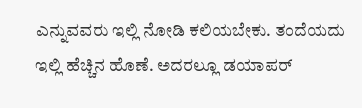ಎನ್ನುವವರು ಇಲ್ಲಿ ನೋಡಿ ಕಲಿಯಬೇಕು. ತಂದೆಯದು ಇಲ್ಲಿ ಹೆಚ್ಚಿನ ಹೊಣೆ. ಅದರಲ್ಲೂ ಡಯಾಪರ್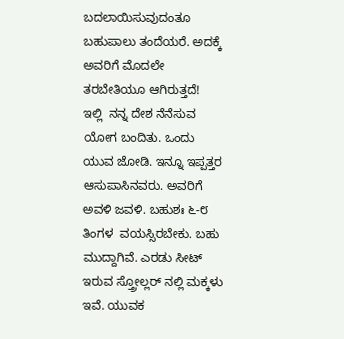ಬದಲಾಯಿಸುವುದಂತೂ ಬಹುಪಾಲು ತಂದೆಯರೆ. ಅದಕ್ಕೆ ಅವರಿಗೆ ಮೊದಲೇ ತರಬೇತಿಯೂ ಆಗಿರುತ್ತದೆ!  ಇಲ್ಲಿ  ನನ್ನ ದೇಶ ನೆನೆಸುವ ಯೋಗ ಬಂದಿತು. ಒಂದು ಯುವ ಜೋಡಿ. ಇನ್ನೂ ಇಪ್ಪತ್ತರ ಆಸುಪಾಸಿನವರು. ಅವರಿಗೆ ಅವಳಿ ಜವಳಿ. ಬಹುಶಃ ೬-೮ ತಿಂಗಳ  ವಯಸ್ಸಿರಬೇಕು. ಬಹು ಮುದ್ದಾಗಿವೆ. ಎರಡು ಸೀಟ್ ಇರುವ ಸ್ತ್ರೋಲ್ಲರ್ ನಲ್ಲಿ ಮಕ್ಕಳು ಇವೆ. ಯುವಕ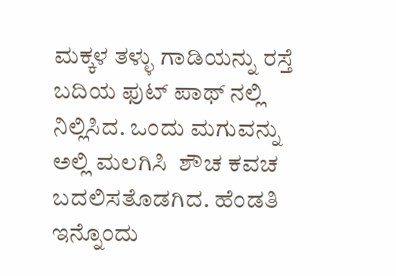ಮಕ್ಕಳ ತಳ್ಳು ಗಾಡಿಯನ್ನು ರಸ್ತೆ ಬದಿಯ ಫುಟ್ ಪಾಥ್ ನಲ್ಲಿ ನಿಲ್ಲಿಸಿದ. ಒಂದು ಮಗುವನ್ನು ಅಲ್ಲಿ ಮಲಗಿಸಿ  ಶೌಚ ಕವಚ ಬದಲಿಸತೊಡಗಿದ. ಹೆಂಡತಿ ಇನ್ನೊಂದು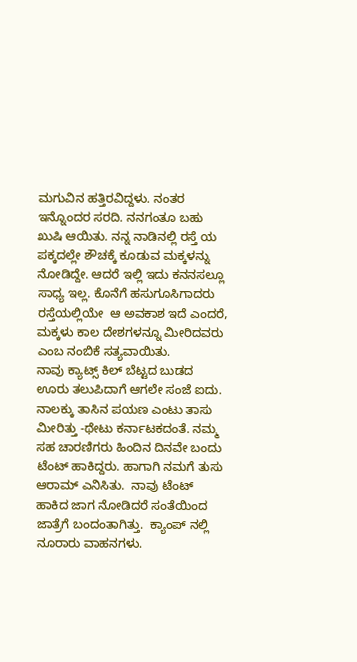ಮಗುವಿನ ಹತ್ತಿರವಿದ್ದಳು. ನಂತರ ಇನ್ನೊಂದರ ಸರದಿ. ನನಗಂತೂ ಬಹು ಖುಷಿ ಆಯಿತು. ನನ್ನ ನಾಡಿನಲ್ಲಿ ರಸ್ತೆ ಯ ಪಕ್ಕದಲ್ಲೇ ಶೌಚಕ್ಕೆ ಕೂಡುವ ಮಕ್ಕಳನ್ನು ನೋಡಿದ್ದೇ. ಆದರೆ ಇಲ್ಲಿ ಇದು ಕನನಸಲ್ಲೂ ಸಾಧ್ಯ ಇಲ್ಲ. ಕೊನೆಗೆ ಹಸುಗೂಸಿಗಾದರು ರಸ್ತೆಯಲ್ಲಿಯೇ  ಆ ಅವಕಾಶ ಇದೆ ಎಂದರೆ, ಮಕ್ಕಳು ಕಾಲ ದೇಶಗಳನ್ನೂ ಮೀರಿದವರು ಎಂಬ ನಂಬಿಕೆ ಸತ್ಯವಾಯಿತು.
ನಾವು ಕ್ಯಾಟ್ಸ್ ಕಿಲ್ ಬೆಟ್ಟದ ಬುಡದ ಊರು ತಲುಪಿದಾಗೆ ಆಗಲೇ ಸಂಜೆ ಐದು. ನಾಲಕ್ಕು ತಾಸಿನ ಪಯಣ ಎಂಟು ತಾಸು ಮೀರಿತ್ತು -ಥೇಟು ಕರ್ನಾಟಕದಂತೆ. ನಮ್ಮ ಸಹ ಚಾರಣಿಗರು ಹಿಂದಿನ ದಿನವೇ ಬಂದು ಟೆಂಟ್ ಹಾಕಿದ್ದರು. ಹಾಗಾಗಿ ನಮಗೆ ತುಸು ಆರಾಮ್ ಎನಿಸಿತು.  ನಾವು ಟೆಂಟ್ ಹಾಕಿದ ಜಾಗ ನೋಡಿದರೆ ಸಂತೆಯಿಂದ ಜಾತ್ರೆಗೆ ಬಂದಂತಾಗಿತ್ತು.  ಕ್ಯಾಂಪ್ ನಲ್ಲಿ ನೂರಾರು ವಾಹನಗಳು.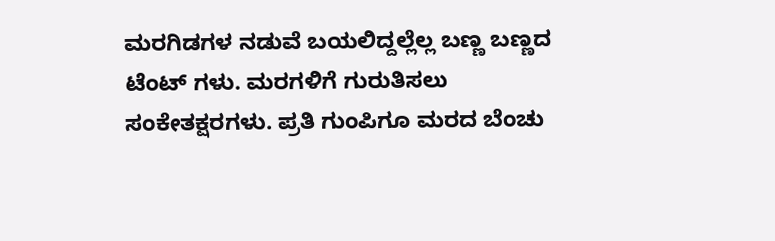ಮರಗಿಡಗಳ ನಡುವೆ ಬಯಲಿದ್ದಲ್ಲೆಲ್ಲ ಬಣ್ಣ ಬಣ್ಣದ ಟೆಂಟ್ ಗಳು. ಮರಗಳಿಗೆ ಗುರುತಿಸಲು ಸಂಕೇತಕ್ಷರಗಳು. ಪ್ರತಿ ಗುಂಪಿಗೂ ಮರದ ಬೆಂಚು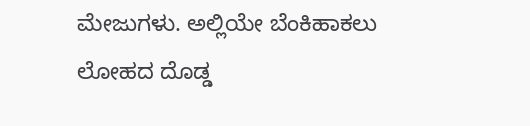ಮೇಜುಗಳು. ಅಲ್ಲಿಯೇ ಬೆಂಕಿಹಾಕಲು ಲೋಹದ ದೊಡ್ಡ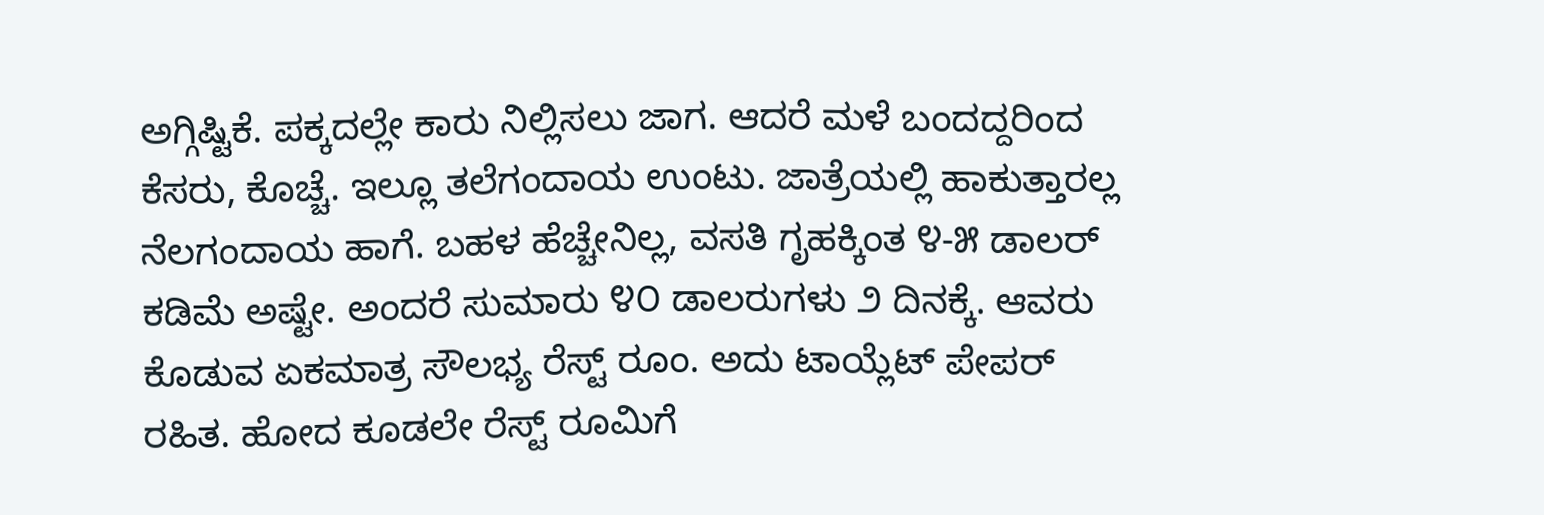ಅಗ್ಗಿಷ್ಟಿಕೆ. ಪಕ್ಕದಲ್ಲೇ ಕಾರು ನಿಲ್ಲಿಸಲು ಜಾಗ. ಆದರೆ ಮಳೆ ಬಂದದ್ದರಿಂದ ಕೆಸರು, ಕೊಚ್ಚೆ. ಇಲ್ಲೂ ತಲೆಗಂದಾಯ ಉಂಟು. ಜಾತ್ರೆಯಲ್ಲಿ ಹಾಕುತ್ತಾರಲ್ಲ ನೆಲಗಂದಾಯ ಹಾಗೆ. ಬಹಳ ಹೆಚ್ಚೇನಿಲ್ಲ, ವಸತಿ ಗೃಹಕ್ಕಿಂತ ೪-೫ ಡಾಲರ್ ಕಡಿಮೆ ಅಷ್ಟೇ. ಅಂದರೆ ಸುಮಾರು ೪೦ ಡಾಲರುಗಳು ೨ ದಿನಕ್ಕೆ. ಆವರು ಕೊಡುವ ಏಕಮಾತ್ರ ಸೌಲಭ್ಯ ರೆಸ್ಟ್ ರೂಂ. ಅದು ಟಾಯ್ಲೆಟ್ ಪೇಪರ್ ರಹಿತ. ಹೋದ ಕೂಡಲೇ ರೆಸ್ಟ್ ರೂಮಿಗೆ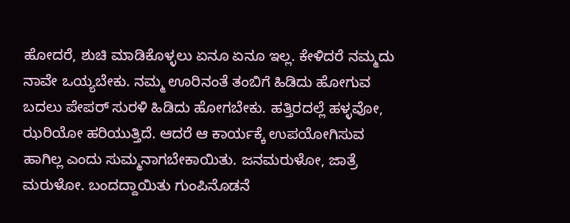ಹೋದರೆ, ಶುಚಿ ಮಾಡಿಕೊಳ್ಳಲು ಏನೂ ಏನೂ ಇಲ್ಲ. ಕೇಳಿದರೆ ನಮ್ಮದು ನಾವೇ ಒಯ್ಯಬೇಕು. ನಮ್ಮ ಊರಿನಂತೆ ತಂಬಿಗೆ ಹಿಡಿದು ಹೋಗುವ ಬದಲು ಪೇಪರ್ ಸುರಳಿ ಹಿಡಿದು ಹೋಗಬೇಕು. ಹತ್ತಿರದಲ್ಲೆ ಹಳ್ಳವೋ, ಝರಿಯೋ ಹರಿಯುತ್ತಿದೆ. ಆದರೆ ಆ ಕಾರ್ಯಕ್ಕೆ ಉಪಯೋಗಿಸುವ ಹಾಗಿಲ್ಲ ಎಂದು ಸುಮ್ಮನಾಗಬೇಕಾಯಿತು. ಜನಮರುಳೋ, ಜಾತ್ರೆ ಮರುಳೋ. ಬಂದದ್ದಾಯಿತು ಗುಂಪಿನೊಡನೆ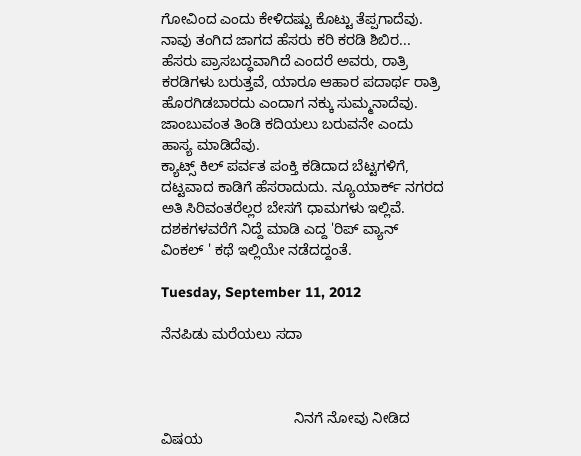ಗೋವಿಂದ ಎಂದು ಕೇಳಿದಷ್ಟು ಕೊಟ್ಟು ತೆಪ್ಪಗಾದೆವು.
ನಾವು ತಂಗಿದ ಜಾಗದ ಹೆಸರು ಕರಿ ಕರಡಿ ಶಿಬಿರ... ಹೆಸರು ಪ್ರಾಸಬದ್ಧವಾಗಿದೆ ಎಂದರೆ ಅವರು, ರಾತ್ರಿ ಕರಡಿಗಳು ಬರುತ್ತವೆ, ಯಾರೂ ಆಹಾರ ಪದಾರ್ಥ ರಾತ್ರಿ ಹೊರಗಿಡಬಾರದು ಎಂದಾಗ ನಕ್ಕು ಸುಮ್ಮನಾದೆವು. ಜಾಂಬುವಂತ ತಿಂಡಿ ಕದಿಯಲು ಬರುವನೇ ಎಂದು ಹಾಸ್ಯ ಮಾಡಿದೆವು.
ಕ್ಯಾಟ್ಸ್ ಕಿಲ್ ಪರ್ವತ ಪಂಕ್ತಿ ಕಡಿದಾದ ಬೆಟ್ಟಗಳಿಗೆ, ದಟ್ಟವಾದ ಕಾಡಿಗೆ ಹೆಸರಾದುದು. ನ್ಯೂಯಾರ್ಕ್ ನಗರದ ಅತಿ ಸಿರಿವಂತರೆಲ್ಲರ ಬೇಸಗೆ ಧಾಮಗಳು ಇಲ್ಲಿವೆ. ದಶಕಗಳವರೆಗೆ ನಿದ್ದೆ ಮಾಡಿ ಎದ್ದ 'ರಿಪ್ ವ್ಯಾನ್ ವಿಂಕಲ್ ' ಕಥೆ ಇಲ್ಲಿಯೇ ನಡೆದದ್ದಂತೆ.

Tuesday, September 11, 2012

ನೆನಪಿಡು ಮರೆಯಲು ಸದಾ



                                 ನಿನಗೆ ನೋವು ನೀಡಿದ ವಿಷಯ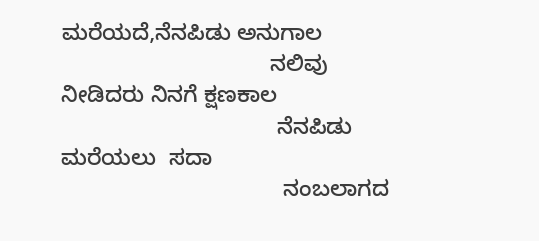ಮರೆಯದೆ,ನೆನಪಿಡು ಅನುಗಾಲ
                                 ನಲಿವು ನೀಡಿದರು ನಿನಗೆ ಕ್ಷಣಕಾಲ
                                  ನೆನಪಿಡು  ಮರೆಯಲು  ಸದಾ
                                   ನಂಬಲಾಗದ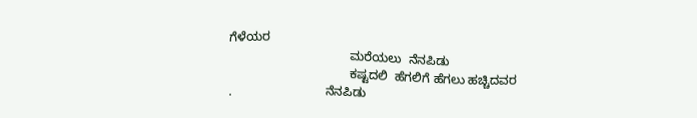ಗೆಳೆಯರ
                                   ಮರೆಯಲು  ನೆನಪಿಡು
                                   ಕಷ್ಟದಲಿ  ಹೆಗಲಿಗೆ ಹೆಗಲು ಹಚ್ಚಿದವರ
.                           ನೆನಪಿಡು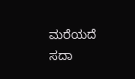ಮರೆಯದೆ  ಸದಾ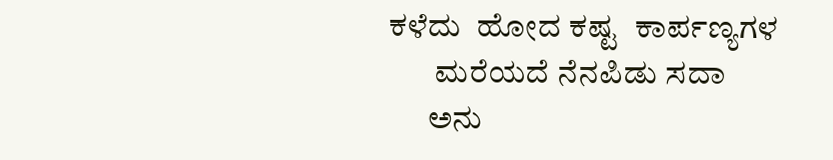ಕಳೆದು  ಹೋದ ಕಷ್ಟ  ಕಾರ್ಪಣ್ಯಗಳ
       ಮರೆಯದೆ ನೆನಪಿಡು ಸದಾ
      ಅನು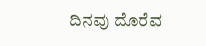ದಿನವು ದೊರೆವ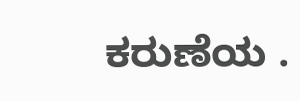ಕರುಣೆಯ .